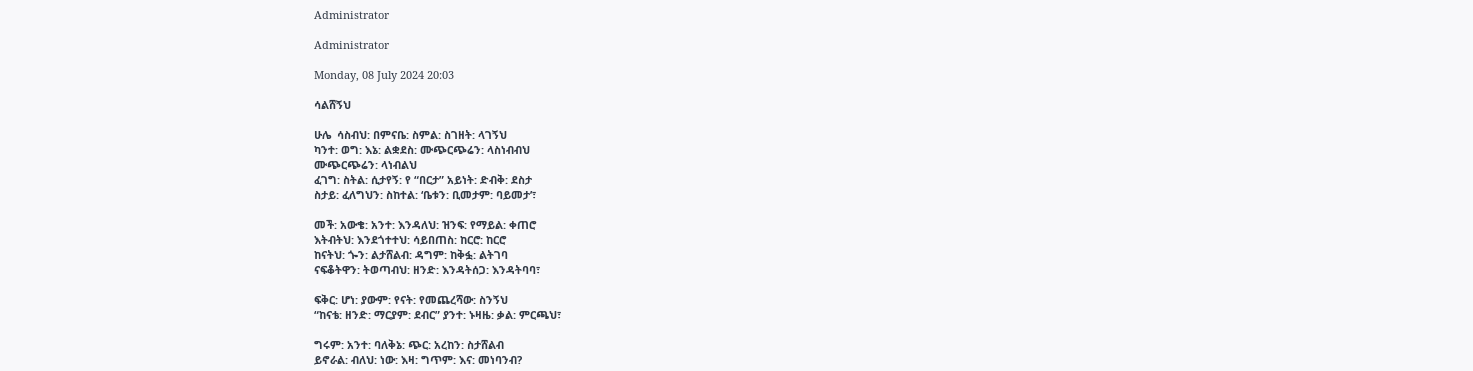Administrator

Administrator

Monday, 08 July 2024 20:03

ሳልሸኝህ

ሁሌ  ሳስብህ: በምናቤ: ስምል: ስገዘት: ላገኝህ
ካንተ: ወግ: እኔ: ልቋደስ: ሙጭርጭሬን: ላስነብብህ
ሙጭርጭሬን: ላነብልህ
ፈገግ: ስትል: ሲታየኝ: የ “በርታ” አይነት: ድብቅ: ደስታ
ስታይ: ፈለግህን: ስከተል: ‘ቤቱን: ቢመታም: ባይመታ’፣

መች: አውቄ: አንተ: እንዳለህ: ዝንፍ: የማይል: ቀጠሮ
እትብትህ: እንደጎተተህ: ሳይበጠስ: ከርሮ: ከርሮ
ከናትህ: ጐን: ልታሸልብ: ዳግም: ከቅፏ: ልትገባ
ናፍቆትዋን: ትወጣብህ: ዘንድ: እንዳትሰጋ: እንዳትባባ፣

ፍቅር: ሆነ: ያውም: የናት: የመጨረሻው: ስንኝህ
“ከናቴ: ዘንድ: ማርያም: ደብር” ያንተ: ኑዛዜ: ቃል: ምርጫህ፣

ግሩም: አንተ: ባለቅኔ: ጭር: አረከን: ስታሸልብ
ይኖራል: ብለህ: ነው: እዛ: ግጥም: እና: መነባንብ?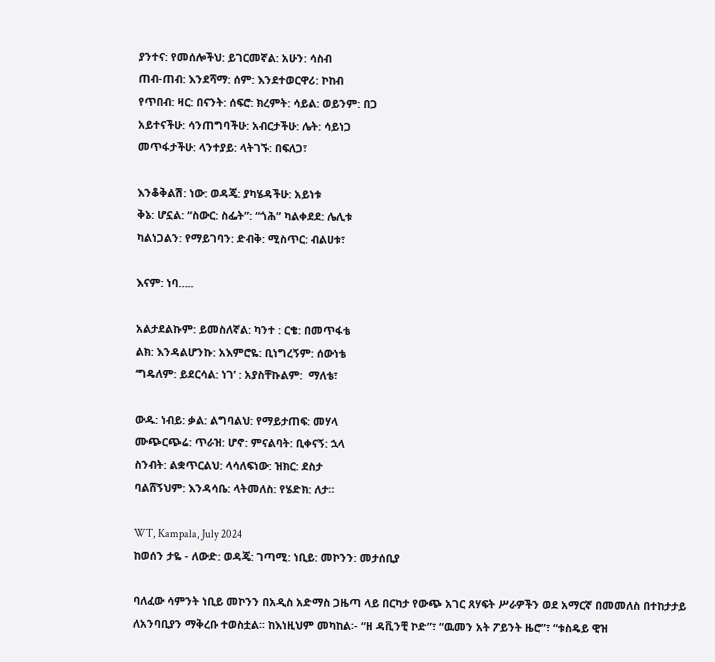ያንተና: የመሰሎችህ: ይገርመኛል: አሁን: ሳስብ
ጠብ-ጠብ: እንደሻማ: ሰም: እንደተወርዋሪ: ኮከብ
የጥበብ: ዛር: በናንት: ሰፍሮ: ክረምት: ሳይል: ወይንም: በጋ
አይተናችሁ: ሳንጠግባችሁ: አብርታችሁ: ሌት: ሳይነጋ
መጥፋታችሁ: ላንተያይ: ላትገኙ: በፍለጋ፣

እንቆቅልሽ: ነው: ወዳጄ: ያካሄዳችሁ: አይነቱ
ቅኔ: ሆኗል: “ስውር: ስፌት”: “ጎሕ” ካልቀደደ: ሌሊቱ
ካልነጋልን: የማይገባን: ድብቅ: ሚስጥር: ብልሀቱ፣

እናም: ነባ…..

አልታደልኩም: ይመስለኛል: ካንተ : ርቄ: በመጥፋቴ
ልክ: እንዳልሆንኩ: አእምሮዬ: ቢነግረኝም: ሰውነቴ
‘ግዴለም: ይደርሳል: ነገ’ : አያስቸኩልም:  ማለቴ፣

ውዱ: ነብይ: ቃል: ልግባልህ: የማይታጠፍ: መሃላ
ሙጭርጭሬ: ጥራዝ: ሆኖ: ምናልባት: ቢቀናኝ: ኋላ
ስንብት: ልቋጥርልህ: ላሳለፍነው: ዝክር: ደስታ
ባልሸኝህም: እንዳሳቤ: ላትመለስ: የሄድክ: ለታ።

WT, Kampala, July 2024
ከወሰን ታዬ - ለውድ: ወዳጄ: ገጣሚ: ነቢይ: መኮንን: መታሰቢያ

ባለፈው ሳምንት ነቢይ መኮንን በአዲስ አድማስ ጋዜጣ ላይ በርካታ የውጭ አገር ጸሃፍት ሥራዎችን ወደ አማርኛ በመመለስ በተከታታይ ለአንባቢያን ማቅረቡ ተወስቷል፡፡ ከእነዚህም መካከል፡- “ዘ ዳቪንቺ ኮድ”፣ “ዉመን አት ፖይንት ዜሮ”፣ “ቱስዴይ ዊዝ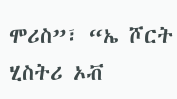ሞሪስ”፣ “ኤ ሾርት ሂስትሪ ኦቭ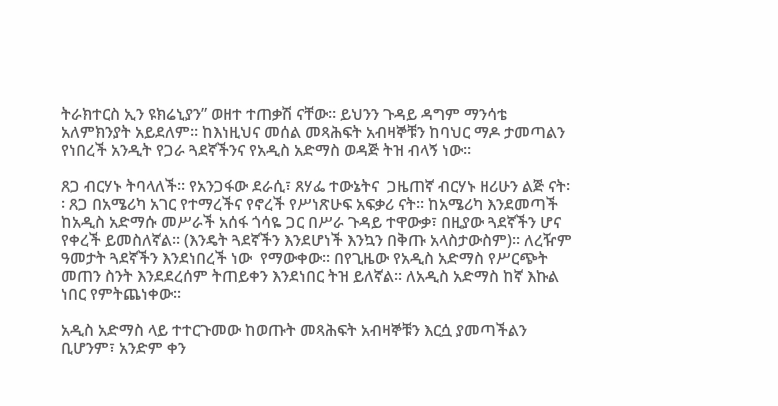ትራክተርስ ኢን ዩክሬኒያን” ወዘተ ተጠቃሽ ናቸው፡፡ ይህንን ጉዳይ ዳግም ማንሳቴ አለምክንያት አይደለም፡፡ ከእነዚህና መሰል መጻሕፍት አብዛኞቹን ከባህር ማዶ ታመጣልን የነበረች አንዲት የጋራ ጓደኛችንና የአዲስ አድማስ ወዳጅ ትዝ ብላኝ ነው፡፡

ጸጋ ብርሃኑ ትባላለች፡፡ የአንጋፋው ደራሲ፣ ጸሃፌ ተውኔትና  ጋዜጠኛ ብርሃኑ ዘሪሁን ልጅ ናት፡፡ ጸጋ በአሜሪካ አገር የተማረችና የኖረች የሥነጽሁፍ አፍቃሪ ናት፡፡ ከአሜሪካ እንደመጣች ከአዲስ አድማሱ መሥራች አሰፋ ጎሳዬ ጋር በሥራ ጉዳይ ተዋውቃ፣ በዚያው ጓደኛችን ሆና የቀረች ይመስለኛል፡፡ (እንዴት ጓደኛችን እንደሆነች እንኳን በቅጡ አላስታውስም)፡፡ ለረዥም ዓመታት ጓደኛችን እንደነበረች ነው  የማውቀው፡፡ በየጊዜው የአዲስ አድማስ የሥርጭት መጠን ስንት እንደደረሰም ትጠይቀን እንደነበር ትዝ ይለኛል፡፡ ለአዲስ አድማስ ከኛ እኩል ነበር የምትጨነቀው፡፡

አዲስ አድማስ ላይ ተተርጉመው ከወጡት መጻሕፍት አብዛኞቹን እርሷ ያመጣችልን ቢሆንም፣ አንድም ቀን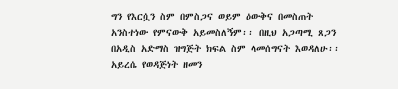ግን የእርሷን ስም በምስጋና ወይም ዕውቅና በመስጠት አንስተነው የምናውቅ አይመስለኝም፡፡ በዚህ አጋጣሚ ጸጋን በአዲስ አድማስ ዝግጅት ክፍል ስም ላመሰግናት እወዳለሁ፡፡ አይረሴ የወዳጅነት ዘመን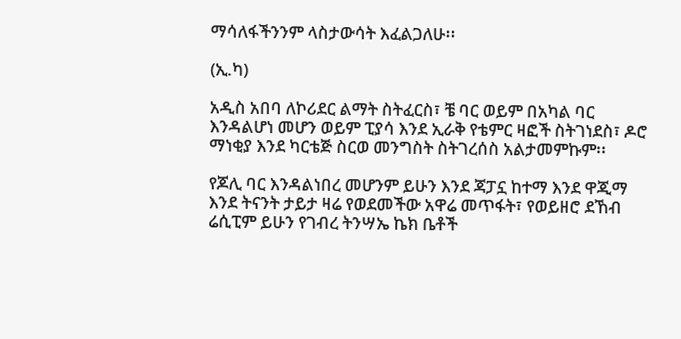ማሳለፋችንንም ላስታውሳት እፈልጋለሁ፡፡

(ኢ.ካ)

አዲስ አበባ ለኮሪደር ልማት ስትፈርስ፣ ቼ ባር ወይም በአካል ባር እንዳልሆነ መሆን ወይም ፒያሳ እንደ ኢራቅ የቴምር ዛፎች ስትገነደስ፣ ዶሮ ማነቂያ እንደ ካርቴጅ ስርወ መንግስት ስትገረሰስ አልታመምኩም፡፡

የጆሊ ባር እንዳልነበረ መሆንም ይሁን እንደ ጃፓኗ ከተማ እንደ ዋጂማ እንደ ትናንት ታይታ ዛሬ የወደመችው አዋሬ መጥፋት፣ የወይዘሮ ደኸብ ሬሲፒም ይሁን የገብረ ትንሣኤ ኬክ ቤቶች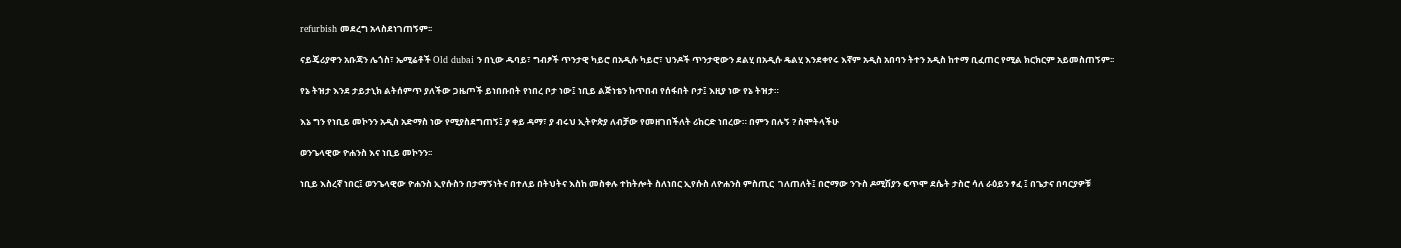refurbish መደረግ አላስደነገጠኝም፡፡

ናይጄሪያዋን አቡጃን ሌጎስ፣ ኤሚሬቶች Old dubai ን በኒው ዱባይ፣ ግብፆች ጥንታዊ ካይሮ በአዲሱ ካይሮ፣ ህንዶች ጥንታዊውን ደልሂ በአዲሱ ዴልሂ እንደቀየሩ እኛም አዲስ አበባን ትተን አዲስ ከተማ ቢፈጠር የሚል ክርክርም አይመስጠኝም፡፡

የኔ ትዝታ እንደ ታይታኒክ ልትሰምጥ ያለችው ጋዜጦች ይነበቡበት የነበረ ቦታ ነው፤ ነቢይ ልጅነቴን ከጥበብ የሰፋበት ቦታ፤ እዚያ ነው የኔ ትዝታ።

እኔ ግን የነቢይ መኮንን አዲስ አድማስ ነው የሚያስደግጠኝ፤ ያ ቀይ ዳማ፣ ያ ብሩህ ኢትዮጵያ ለብቻው የመዘገበችለት ሪከርድ ነበረው። በምን በሉኝ ? ስሞትላችሁ

ወንጌላዊው ዮሐንስ እና ነቢይ መኮንን፡፡

ነቢይ እስረኛ ነበር፤ ወንጌላዊው ዮሐንስ ኢየሱስን በታማኝነትና በተለይ በትህትና እስከ መስቀሉ ተከትሎት ስለነበር ኢየሱስ ለዮሐንስ ምስጢር  ገለጠለት፤ በሮማው ንጉስ ዶሚሽያን ፍጥሞ ደሴት ታስሮ ሳለ ራዕይን ፃፈ ፤ በጌታና በባርያዎቹ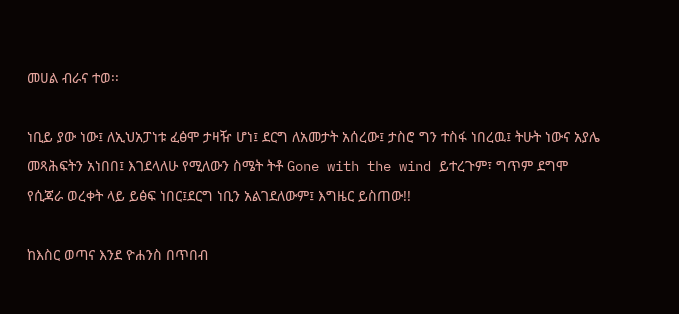መሀል ብራና ተወ፡፡

ነቢይ ያው ነው፤ ለኢህአፓነቱ ፈፅሞ ታዛዥ ሆነ፤ ደርግ ለአመታት አሰረው፤ ታስሮ ግን ተስፋ ነበረዉ፤ ትሁት ነውና አያሌ መጻሕፍትን አነበበ፤ እገደላለሁ የሚለውን ስሜት ትቶ Gone with the wind ይተረጉም፣ ግጥም ደግሞ የሲጃራ ወረቀት ላይ ይፅፍ ነበር፤ደርግ ነቢን አልገደለውም፤ እግዜር ይስጠው!!

ከእስር ወጣና እንደ ዮሐንስ በጥበብ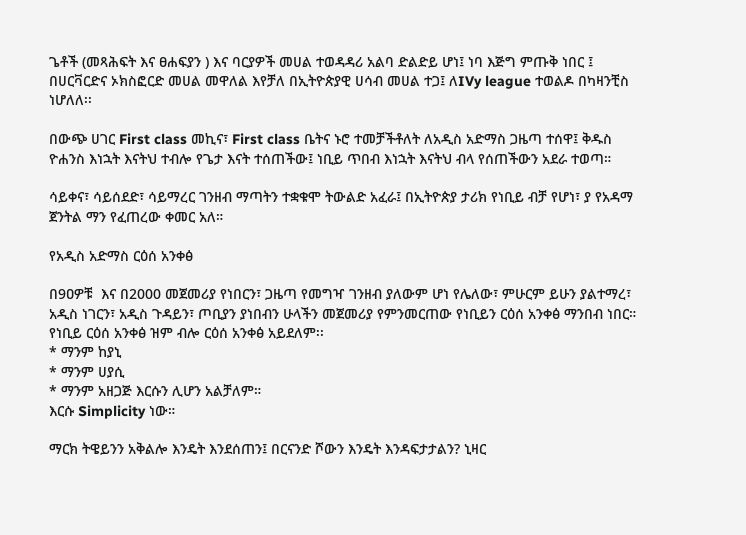ጌቶች (መጻሕፍት እና ፀሐፍያን ) እና ባርያዎች መሀል ተወዳዳሪ አልባ ድልድይ ሆነ፤ ነባ እጅግ ምጡቅ ነበር ፤ በሀርቫርድና ኦክስፎርድ መሀል መዋለል እየቻለ በኢትዮጵያዊ ሀሳብ መሀል ተጋ፤ ለIVy league ተወልዶ በካዛንቺስ ነሆለለ፡፡

በውጭ ሀገር First class መኪና፣ First class ቤትና ኑሮ ተመቻችቶለት ለአዲስ አድማስ ጋዜጣ ተሰዋ፤ ቅዱስ ዮሐንስ እነኋት እናትህ ተብሎ የጌታ እናት ተሰጠችው፤ ነቢይ ጥበብ እነኋት እናትህ ብላ የሰጠችውን አደራ ተወጣ።

ሳይቀና፣ ሳይሰደድ፣ ሳይማረር ገንዘብ ማጣትን ተቋቁሞ ትውልድ አፈራ፤ በኢትዮጵያ ታሪክ የነቢይ ብቻ የሆነ፣ ያ የአዳማ ጀንትል ማን የፈጠረው ቀመር አለ።

የአዲስ አድማስ ርዕሰ አንቀፅ

በ9ዐዎቹ  እና በ2000 መጀመሪያ የነበርን፣ ጋዜጣ የመግዣ ገንዘብ ያለውም ሆነ የሌለው፣ ምሁርም ይሁን ያልተማረ፣ አዲስ ነገርን፣ አዲስ ጉዳይን፣ ጦቢያን ያነበብን ሁላችን መጀመሪያ የምንመርጠው የነቢይን ርዕሰ አንቀፅ ማንበብ ነበር። የነቢይ ርዕሰ አንቀፅ ዝም ብሎ ርዕሰ አንቀፅ አይደለም፡፡
* ማንም ከያኒ
* ማንም ሀያሲ
* ማንም አዘጋጅ እርሱን ሊሆን አልቻለም።
እርሱ Simplicity ነው።

ማርክ ትዌይንን አቅልሎ እንዴት እንደሰጠን፤ በርናንድ ሾውን እንዴት እንዳፍታታልን? ኒዛር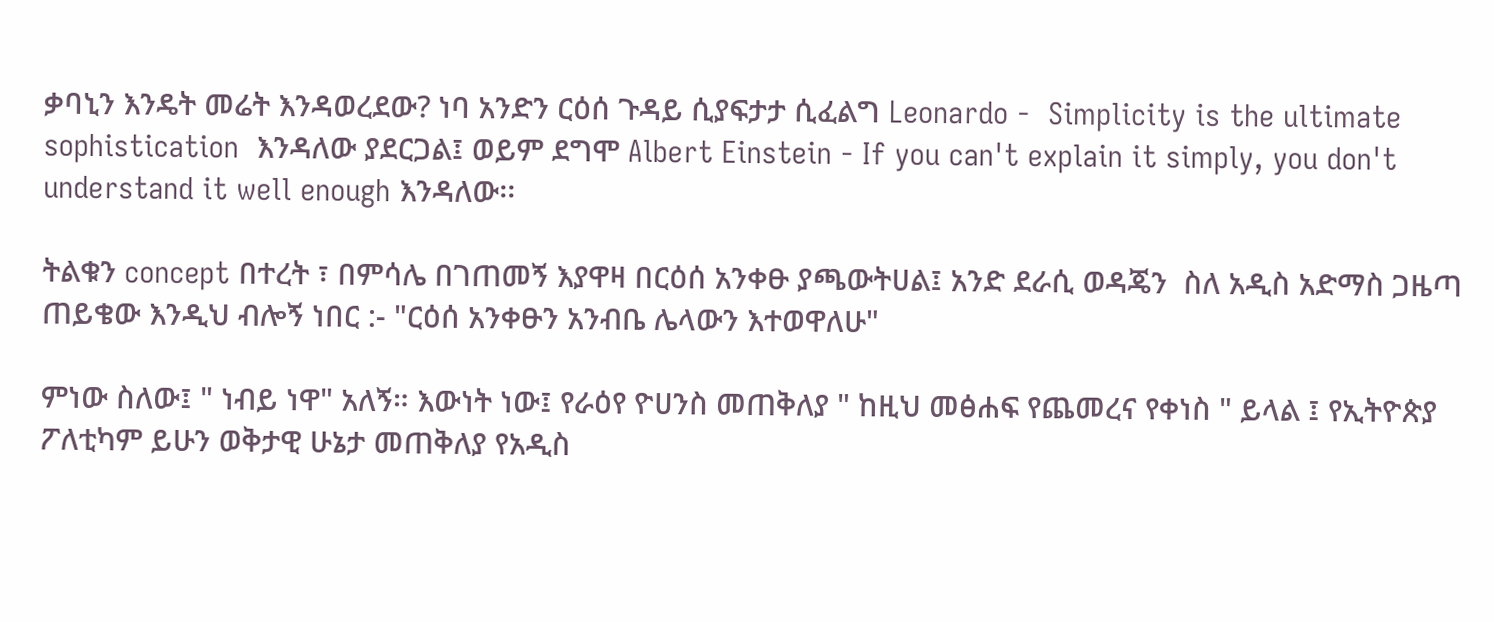ቃባኒን እንዴት መሬት እንዳወረደው? ነባ አንድን ርዕሰ ጉዳይ ሲያፍታታ ሲፈልግ Leonardo -  Simplicity is the ultimate sophistication  እንዳለው ያደርጋል፤ ወይም ደግሞ Albert Einstein - If you can't explain it simply, you don't understand it well enough እንዳለው፡፡

ትልቁን concept በተረት ፣ በምሳሌ በገጠመኝ እያዋዛ በርዕሰ አንቀፁ ያጫውትሀል፤ አንድ ደራሲ ወዳጄን  ስለ አዲስ አድማስ ጋዜጣ ጠይቄው እንዲህ ብሎኝ ነበር :- "ርዕሰ አንቀፁን አንብቤ ሌላውን እተወዋለሁ"

ምነው ስለው፤ " ነብይ ነዋ" አለኝ። እውነት ነው፤ የራዕየ ዮሀንስ መጠቅለያ " ከዚህ መፅሐፍ የጨመረና የቀነስ " ይላል ፤ የኢትዮጵያ ፖለቲካም ይሁን ወቅታዊ ሁኔታ መጠቅለያ የአዲስ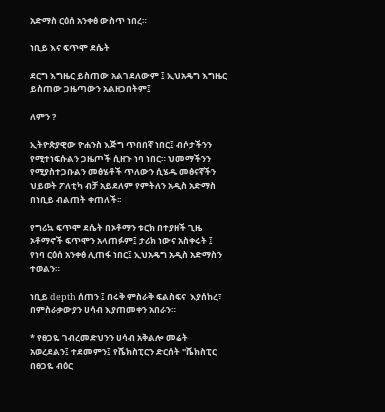አድማስ ርዕሰ አንቀፅ ውስጥ ነበረ።

ነቢይ እና ፍጥሞ ደሴት

ደርግ እግዜር ይስጠው አልገደለውም ፤ ኢህአዴግ እግዜር ይስጠው ጋዜጣውን አልዘጋበትም፤

ለምን ?

ኢትዮጵያዊው ዮሐንስ እጅግ ጥበበኛ ነበር፤ ብሶታችንን የሚተነፍሱልን ጋዜጦች ሲዘጉ ነባ ነበር። ህመማችንን የሚያስተጋቡልን መፅሄቶች ጥለውን ሲሄዱ መፅናኛችን ህይወት ፖለቲካ ብቻ አይደለም የምትለን አዲስ አድማስ በነቢይ ብልጠት ቀጠለች፡፡

የግሪኳ ፍጥሞ ደሴት በኦቶማን ቱርክ በተያዘች ጊዜ ኦቶማኖች ፍጥሞን አላጠፉም፤ ታሪክ ነውና አስቀሩት ፤ የነባ ርዕሰ አንቀፅ ሊጠፋ ነበር፤ ኢህአዴግ አዲስ አድማስን ተወልን።

ነቢይ depth ሰጠን ፤ በሩቅ ምስራቅ ፍልስፍና  እያሰከረ፣ በምስራቃውያን ሀሳብ እያጠመቀን አበራን።

* የፀጋዬ ገብረመድህንን ሀሳብ አቅልሎ መሬት አወረደልን፤ ተደመምን፤ የሼክስፒርን ድርሰት "ሼክስፒር በፀጋዬ ብዕር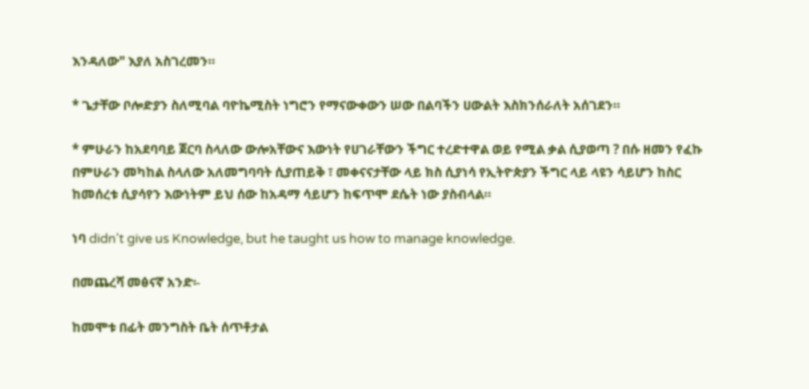እንዳለው" እያለ አስገረመን።

* ጌታቸው ቦሎድያን ስለሚባል ባዮኬሚስት ነግሮን የማናውቀውን ሠው በልባችን ሀውልት እስክንሰራለት አሰገደን።

* ምሁራን ከአደባባይ ጀርባ ስላለው ውሎአቸውና እውነት የሀገራቸውን ችግር ተረድተዋል ወይ የሚል ቃል ሲያወጣ ? በሱ ዘመን የፈኩ በምሁራን መካከል ስላለው አለመግባባት ሲያጠይቅ ፣ መቀናናታቸው ላይ ክስ ሲያነሳ የኢትዮጵያን ችግር ላይ ላዩን ሳይሆን ከስር ከመሰረቱ ሲያሳየን እውነትም ይህ ሰው ከአዳማ ሳይሆን ከፍጥሞ ደሴት ነው ያስብላል።

ነባ didn't give us Knowledge, but he taught us how to manage knowledge.

በመጨረሻ መፅናኛ አንድ፡-

ከመሞቱ በፊት መንግስት ቤት ሰጥቶታል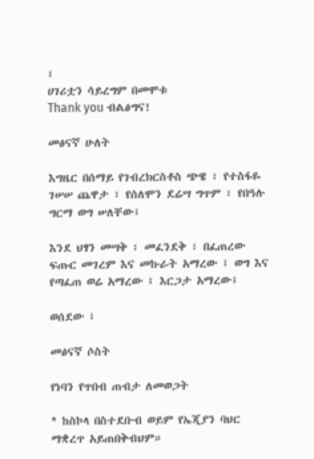፤
ሀገሪቷን ሳይረግም በመሞቱ
Thank you ብልፅግና!

መፅናኛ ሁለት

እግዜር በሰማይ የገብረክርስቶስ ጭዌ ፣ የተስፋዬ ገሠሠ ጨዋታ ፣ የሰለሞን ደሬሣ ግጥም ፣ የበዓሉ ግርማ ወግ ሠለቸው፤

እንደ ህፃን መሣቅ ፣ መፈንደቅ ፣ በፈጠረው ፍጡር መገረም እና መኩራት አማረው ፤ ወግ እና የጣፈጠ ወሬ አማረው ፤ እርጋታ አማረው፤

ወሰደው ፤

መፅናኛ ሶስት

የነባን የጥበብ ጠብታ ለመወጋት

* ከስኮላ በስተደቡብ ወይም የኤጂያን ባህር ማቋረጥ አይጠበቅብህም።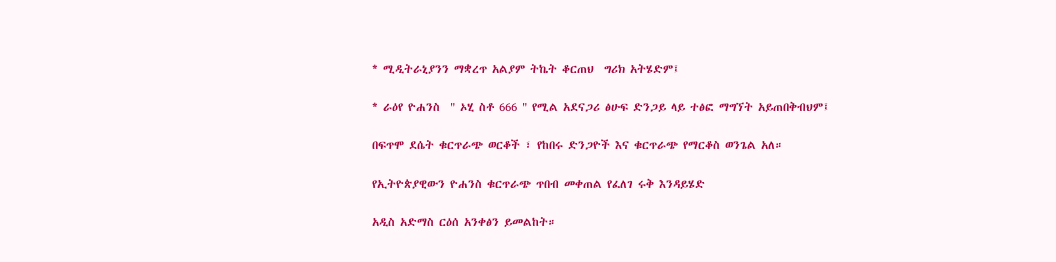* ሚዲትራኒያንን ማቋረጥ አልያም ትኬት ቆርጠህ  ግሪክ አትሄድም፤

* ራዕየ ዮሐንስ  " ኦሂ ስቶ 666 " የሚል አደናጋሪ ፅሁፍ ድንጋይ ላይ ተፅፎ ማግኘት አይጠበቅብህም፤

በፍጥሞ ደሴት ቁርጥራጭ ወርቆች ፣ የከበሩ ድንጋዮች እና ቁርጥራጭ የማርቆስ ወንጌል አለ።

የኢትዮጵያዊውን ዮሐንስ ቁርጥራጭ ጥበብ መቀጠል የፈለገ ሩቅ እንዳይሄድ

አዲስ አድማስ ርዕሰ አንቀፅን ይመልከት።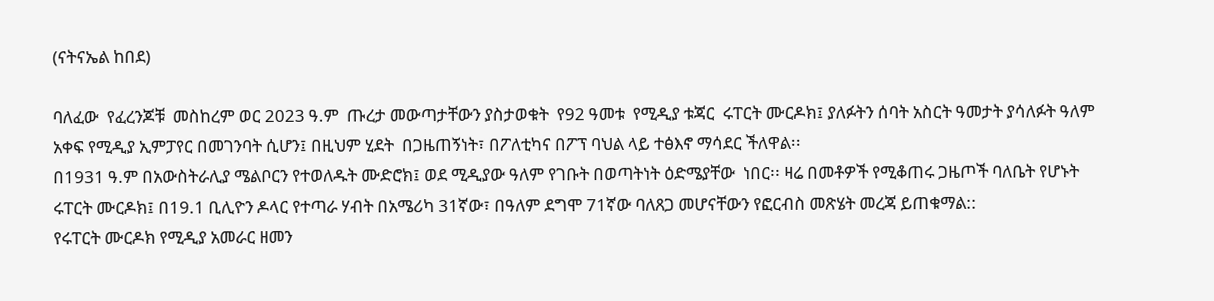(ናትናኤል ከበደ)

ባለፈው  የፈረንጆቹ  መስከረም ወር 2023 ዓ.ም  ጡረታ መውጣታቸውን ያስታወቁት  የ92 ዓመቱ  የሚዲያ ቱጃር  ሩፐርት ሙርዶክ፤ ያለፉትን ሰባት አስርት ዓመታት ያሳለፉት ዓለም አቀፍ የሚዲያ ኢምፓየር በመገንባት ሲሆን፤ በዚህም ሂደት  በጋዜጠኝነት፣ በፖለቲካና በፖፕ ባህል ላይ ተፅእኖ ማሳደር ችለዋል፡፡
በ1931 ዓ.ም በአውስትራሊያ ሜልቦርን የተወለዱት ሙድሮክ፤ ወደ ሚዲያው ዓለም የገቡት በወጣትነት ዕድሜያቸው  ነበር፡፡ ዛሬ በመቶዎች የሚቆጠሩ ጋዜጦች ባለቤት የሆኑት  ሩፐርት ሙርዶክ፤ በ19.1 ቢሊዮን ዶላር የተጣራ ሃብት በአሜሪካ 31ኛው፣ በዓለም ደግሞ 71ኛው ባለጸጋ መሆናቸውን የፎርብስ መጽሄት መረጃ ይጠቁማል::
የሩፐርት ሙርዶክ የሚዲያ አመራር ዘመን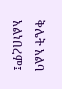ቅሌት አልባ አልነበረም፤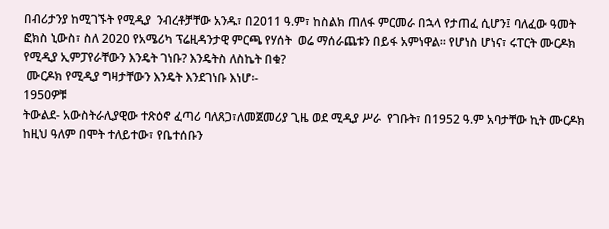በብሪታንያ ከሚገኙት የሚዲያ  ንብረቶቻቸው አንዱ፣ በ2011 ዓ.ም፣ ከስልክ ጠለፋ ምርመራ በኋላ የታጠፈ ሲሆን፤ ባለፈው ዓመት ፎክስ ኒውስ፣ ስለ 2020 የአሜሪካ ፕሬዚዳንታዊ ምርጫ የሃሰት  ወሬ ማሰራጨቱን በይፋ አምነዋል። የሆነስ ሆነና፣ ሩፐርት ሙርዶክ የሚዲያ ኢምፓየራቸውን እንዴት ገነቡ? እንዴትስ ለስኬት በቁ?
 ሙርዶክ የሚዲያ ግዛታቸውን እንዴት እንደገነቡ እነሆ፡-
1950ዎቹ
ትውልደ- አውስትራሊያዊው ተጽዕኖ ፈጣሪ ባለጸጋ፣ለመጀመሪያ ጊዜ ወደ ሚዲያ ሥራ  የገቡት፣ በ1952 ዓ.ም አባታቸው ኪት ሙርዶክ ከዚህ ዓለም በሞት ተለይተው፣ የቤተሰቡን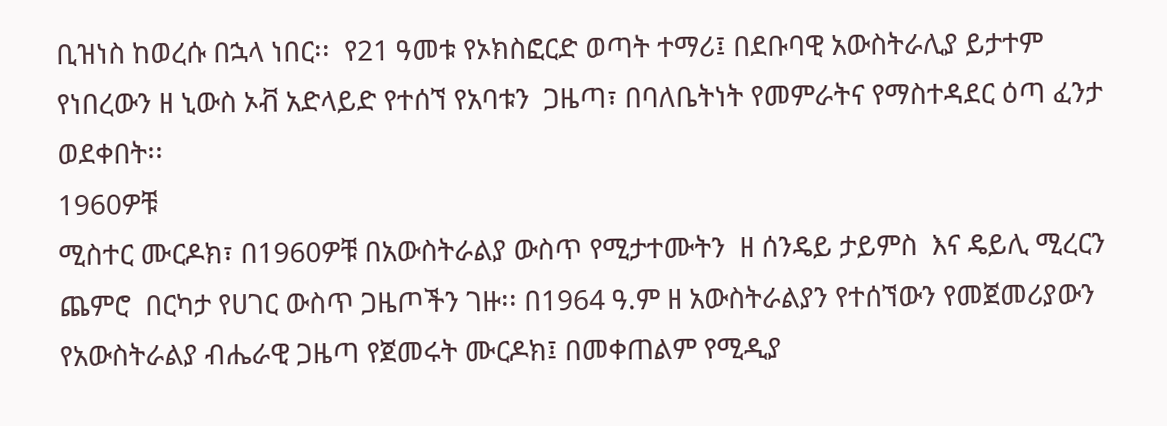ቢዝነስ ከወረሱ በኋላ ነበር፡፡  የ21 ዓመቱ የኦክስፎርድ ወጣት ተማሪ፤ በደቡባዊ አውስትራሊያ ይታተም የነበረውን ዘ ኒውስ ኦቭ አድላይድ የተሰኘ የአባቱን  ጋዜጣ፣ በባለቤትነት የመምራትና የማስተዳደር ዕጣ ፈንታ    ወደቀበት፡፡
1960ዎቹ
ሚስተር ሙርዶክ፣ በ1960ዎቹ በአውስትራልያ ውስጥ የሚታተሙትን  ዘ ሰንዴይ ታይምስ  እና ዴይሊ ሚረርን ጨምሮ  በርካታ የሀገር ውስጥ ጋዜጦችን ገዙ፡፡ በ1964 ዓ.ም ዘ አውስትራልያን የተሰኘውን የመጀመሪያውን የአውስትራልያ ብሔራዊ ጋዜጣ የጀመሩት ሙርዶክ፤ በመቀጠልም የሚዲያ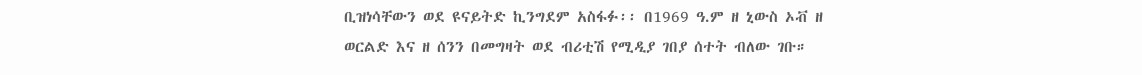ቢዝነሳቸውን ወደ ዩናይትድ ኪንግደም አስፋፉ፡፡ በ1969 ዓ.ም ዘ ኒውስ ኦቭ ዘ ወርልድ እና ዘ ሰንን በመግዛት ወደ ብሪቲሽ የሚዲያ ገበያ ሰተት ብለው ገቡ።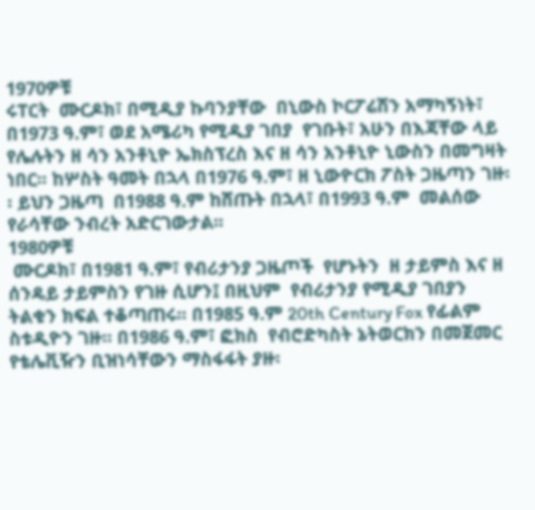1970ዎቹ
ሩፐርት  ሙርዶክ፣ በሚዲያ ኩባንያቸው  በኒውስ ኮርፖሬሽን አማካኝነት፣ በ1973 ዓ.ም፣ ወደ አሜሪካ የሚዲያ ገበያ  የገቡት፣ አሁን በእጃቸው ላይ የሌሉትን ዘ ሳን አንቶኒዮ ኤክስፕረስ እና ዘ ሳን አንቶኒዮ ኒውስን በመግዛት ነበር፡፡ ከሦስት ዓመት በኋላ በ1976 ዓ.ም፣ ዘ ኒውዮርክ ፖስት ጋዜጣን ገዙ፡፡ ይህን ጋዜጣ  በ1988 ዓ.ም ከሸጡት በኋላ፣ በ1993 ዓ.ም  መልሰው የራሳቸው ንብረት አድርገውታል፡፡
1980ዎቹ
 ሙርዶክ፣ በ1981 ዓ.ም፣ የብሪታንያ ጋዜጦች  የሆኑትን  ዘ ታይምስ እና ዘ ሰንዴይ ታይምስን የገዙ ሲሆን፤ በዚህም  የብሪታንያ የሚዲያ ገበያን ትልቁን ክፍል ተቆጣጠሩ፡፡ በ1985 ዓ.ም 20th Century Fox የፊልም ስቱዲዮን ገዙ። በ1986 ዓ.ም፣ ፎክስ  የብሮድካስት ኔትወርክን በመጀመር የቴሌቪዥን ቢዝነሳቸውን ማስፋፋት ያዙ፡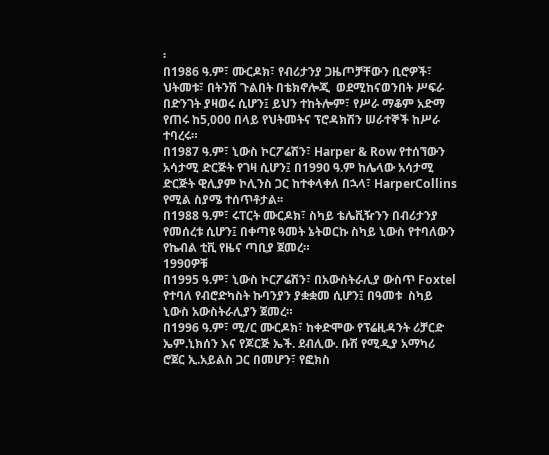፡
በ1986 ዓ.ም፣ ሙርዶክ፣ የብሪታንያ ጋዜጦቻቸውን ቢሮዎች፣ ህትመቱ፣ በትንሽ ጉልበት በቴክኖሎጂ  ወደሚከናወንበት ሥፍራ  በድንገት ያዛወሩ ሲሆን፤ ይህን ተከትሎም፣ የሥራ ማቆም አድማ የጠሩ ከ5,000 በላይ የህትመትና ፕሮዳክሽን ሠራተኞች ከሥራ ተባረሩ።
በ1987 ዓ.ም፣ ኒውስ ኮርፖሬሽን፣ Harper & Row የተሰኘውን አሳታሚ ድርጅት የገዛ ሲሆን፤ በ1990 ዓ.ም ከሌላው አሳታሚ ድርጅት ዊሊያም ኮሊንስ ጋር ከተቀላቀለ በኋላ፣ HarperCollins የሚል ስያሜ ተሰጥቶታል፡፡
በ1988 ዓ.ም፣ ሩፐርት ሙርዶክ፣ ስካይ ቴሌቪዥንን በብሪታንያ የመሰረቱ ሲሆን፤ በቀጣዩ ዓመት ኔትወርኩ ስካይ ኒውስ የተባለውን የኬብል ቲቪ የዜና ጣቢያ ጀመረ።
1990ዎቹ
በ1995 ዓ.ም፣ ኒውስ ኮርፖሬሽን፣ በአውስትራሊያ ውስጥ Foxtel የተባለ የብሮድካስት ኩባንያን ያቋቋመ ሲሆን፤ በዓመቱ  ስካይ ኒውስ አውስትራሊያን ጀመረ።
በ1996 ዓ.ም፣ ሚ/ር ሙርዶክ፣ ከቀድሞው የፕሬዚዳንት ሪቻርድ ኤም.ኒክሰን እና የጆርጅ ኤች. ደብሊው. ቡሽ የሚዲያ አማካሪ ሮጀር ኢ.አይልስ ጋር በመሆን፣ የፎክስ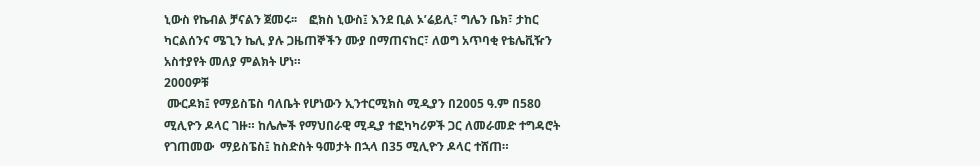ኒውስ የኬብል ቻናልን ጀመሩ፡፡    ፎክስ ኒውስ፤ እንደ ቢል ኦ’ሬይሊ፣ ግሌን ቤክ፣ ታከር ካርልሰንና ሜጊን ኬሊ ያሉ ጋዜጠኞችን ሙያ በማጠናከር፣ ለወግ አጥባቂ የቴሌቪዥን  አስተያየት መለያ ምልክት ሆነ።
2000ዎቹ
 ሙርዶክ፤ የማይስፔስ ባለቤት የሆነውን ኢንተርሚክስ ሚዲያን በ2005 ዓ.ም በ580 ሚሊዮን ዶላር ገዙ። ከሌሎች የማህበራዊ ሚዲያ ተፎካካሪዎች ጋር ለመራመድ ተግዳሮት የገጠመው  ማይስፔስ፤ ከስድስት ዓመታት በኋላ በ35 ሚሊዮን ዶላር ተሸጠ።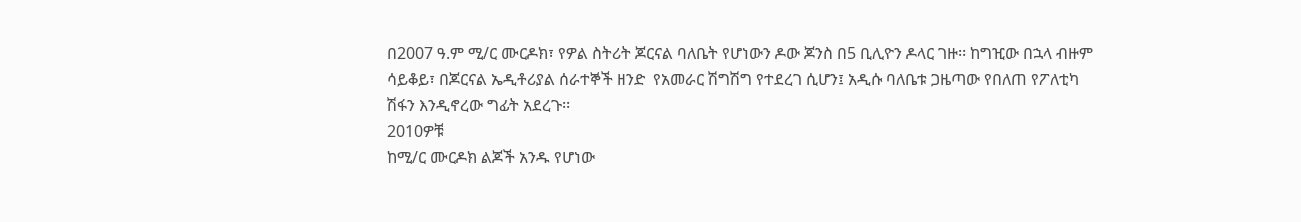በ2007 ዓ.ም ሚ/ር ሙርዶክ፣ የዎል ስትሪት ጆርናል ባለቤት የሆነውን ዶው ጆንስ በ5 ቢሊዮን ዶላር ገዙ፡፡ ከግዢው በኋላ ብዙም ሳይቆይ፣ በጆርናል ኤዲቶሪያል ሰራተኞች ዘንድ  የአመራር ሽግሽግ የተደረገ ሲሆን፤ አዲሱ ባለቤቱ ጋዜጣው የበለጠ የፖለቲካ  ሽፋን እንዲኖረው ግፊት አደረጉ፡፡
2010ዎቹ
ከሚ/ር ሙርዶክ ልጆች አንዱ የሆነው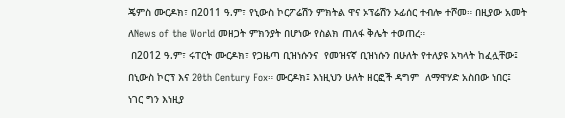ጄምስ ሙርዶክ፣ በ2011 ዓ.ም፣ የኒውስ ኮርፖሬሽን ምክትል ዋና ኦፕሬሽን ኦፊሰር ተብሎ ተሾመ። በዚያው አመት ለNews of the World መዘጋት ምክንያት በሆነው የስልክ ጠለፋ ቅሌት ተወጠረ።
 በ2012 ዓ.ም፣ ሩፐርት ሙርዶክ፣ የጋዜጣ ቢዝነሱንና  የመዝናኛ ቢዝነሱን በሁለት የተለያዩ አካላት ከፈሏቸው፤ በኒውስ ኮርፕ እና 20th Century Fox። ሙርዶክ፤ እነዚህን ሁለት ዘርፎች ዳግም  ለማዋሃድ አስበው ነበር፤ ነገር ግን እነዚያ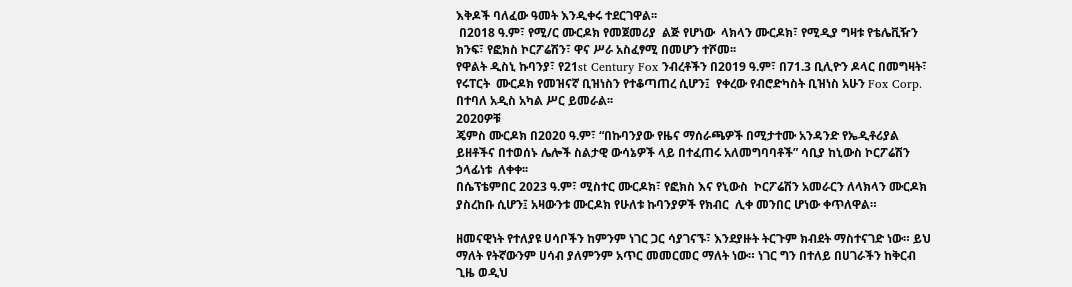እቅዶች ባለፈው ዓመት እንዲቀሩ ተደርገዋል፡፡
 በ2018 ዓ.ም፣ የሚ/ር ሙርዶክ የመጀመሪያ  ልጅ የሆነው  ላክላን ሙርዶክ፣ የሚዲያ ግዛቱ የቴሌቪዥን ክንፍ፣ የፎክስ ኮርፖሬሽን፣ ዋና ሥራ አስፈፃሚ በመሆን ተሾመ፡፡
የዋልት ዲስኒ ኩባንያ፣ የ21st Century Fox ንብረቶችን በ2019 ዓ.ም፣ በ71.3 ቢሊዮን ዶላር በመግዛት፣ የሩፐርት  ሙርዶክ የመዝናኛ ቢዝነስን የተቆጣጠረ ሲሆን፤  የቀረው የብሮድካስት ቢዝነስ አሁን Fox Corp. በተባለ አዲስ አካል ሥር ይመራል፡፡
2020ዎቹ
ጄምስ ሙርዶክ በ2020 ዓ.ም፣ “በኩባንያው የዜና ማሰራጫዎች በሚታተሙ አንዳንድ የኤዲቶሪያል  ይዘቶችና በተወሰኑ ሌሎች ስልታዊ ውሳኔዎች ላይ በተፈጠሩ አለመግባባቶች” ሳቢያ ከኒውስ ኮርፖሬሽን ኃላፊነቱ  ለቀቀ፡፡
በሴፕቴምበር 2023 ዓ.ም፣ ሚስተር ሙርዶክ፣ የፎክስ እና የኒውስ  ኮርፖሬሽን አመራርን ለላክላን ሙርዶክ ያስረከቡ ሲሆን፤ አዛውንቱ ሙርዶክ የሁለቱ ኩባንያዎች የክብር  ሊቀ መንበር ሆነው ቀጥለዋል።

ዘመናዊነት የተለያዩ ሀሳቦችን ከምንም ነገር ጋር ሳያገናኙ፣ እንደያዙት ትርጉም ክብደት ማስተናገድ ነው። ይህ ማለት የትኛውንም ሀሳብ ያለምንም አጥር መመርመር ማለት ነው። ነገር ግን በተለይ በሀገራችን ከቅርብ ጊዜ ወዲህ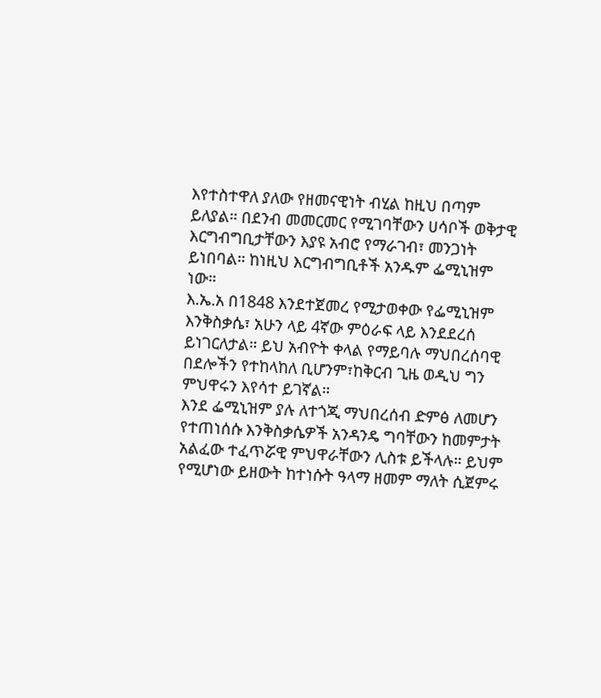እየተስተዋለ ያለው የዘመናዊነት ብሂል ከዚህ በጣም ይለያል። በደንብ መመርመር የሚገባቸውን ሀሳቦች ወቅታዊ እርግብግቢታቸውን እያዩ አብሮ የማራገብ፣ መንጋነት ይነበባል። ከነዚህ እርግብግቢቶች አንዱም ፌሚኒዝም ነው።
እ.ኤ.አ በ1848 እንደተጀመረ የሚታወቀው የፌሚኒዝም እንቅስቃሴ፣ አሁን ላይ 4ኛው ምዕራፍ ላይ እንደደረሰ ይነገርለታል። ይህ አብዮት ቀላል የማይባሉ ማህበረሰባዊ በደሎችን የተከላከለ ቢሆንም፣ከቅርብ ጊዜ ወዲህ ግን ምህዋሩን እየሳተ ይገኛል።
እንደ ፌሚኒዝም ያሉ ለተጎጂ ማህበረሰብ ድምፅ ለመሆን የተጠነሰሱ እንቅስቃሴዎች አንዳንዴ ግባቸውን ከመምታት አልፈው ተፈጥሯዊ ምህዋራቸውን ሊስቱ ይችላሉ። ይህም የሚሆነው ይዘውት ከተነሱት ዓላማ ዘመም ማለት ሲጀምሩ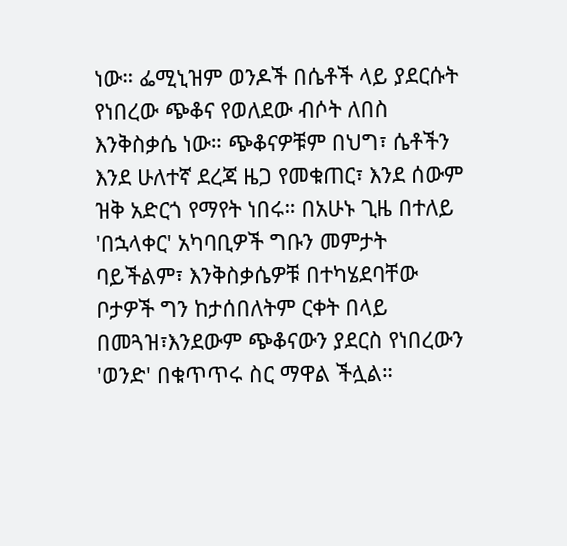ነው። ፌሚኒዝም ወንዶች በሴቶች ላይ ያደርሱት የነበረው ጭቆና የወለደው ብሶት ለበስ እንቅስቃሴ ነው። ጭቆናዎቹም በህግ፣ ሴቶችን እንደ ሁለተኛ ደረጃ ዜጋ የመቁጠር፣ እንደ ሰውም ዝቅ አድርጎ የማየት ነበሩ። በአሁኑ ጊዜ በተለይ 'በኋላቀር' አካባቢዎች ግቡን መምታት ባይችልም፣ እንቅስቃሴዎቹ በተካሄደባቸው ቦታዎች ግን ከታሰበለትም ርቀት በላይ በመጓዝ፣እንደውም ጭቆናውን ያደርስ የነበረውን 'ወንድ' በቁጥጥሩ ስር ማዋል ችሏል።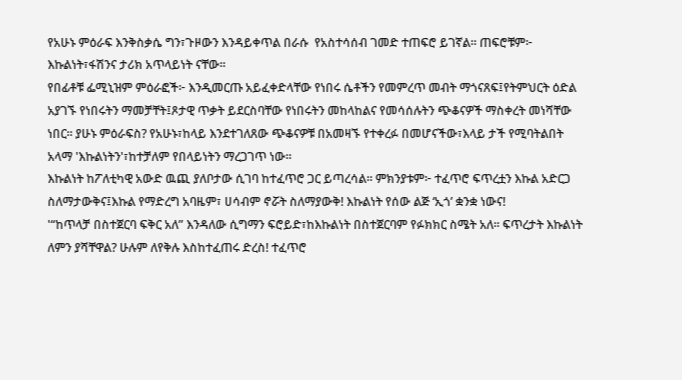የአሁኑ ምዕራፍ እንቅስቃሴ ግን፣ጉዞውን እንዳይቀጥል በራሱ  የአስተሳሰብ ገመድ ተጠፍሮ ይገኛል። ጠፍሮቹም፦ እኩልነት፣ፋሽንና ታሪክ አጥላይነት ናቸው።
የበፊቶቹ ፌሚኒዝም ምዕራፎች፦ እንዲመርጡ አይፈቀድላቸው የነበሩ ሴቶችን የመምረጥ መብት ማጎናጸፍ፤የትምህርት ዕድል አያገኙ የነበሩትን ማመቻቸት፤ጾታዊ ጥቃት ይደርስባቸው የነበሩትን መከላከልና የመሳሰሉትን ጭቆናዎች ማስቀረት መነሻቸው ነበር። ያሁኑ ምዕራፍስ? የአሁኑ፣ከላይ እንደተገለጸው ጭቆናዎቹ በአመዛኙ የተቀረፉ በመሆናችው፣እላይ ታች የሚባትልበት አላማ 'እኩልነትን'፣ከተቻለም የበላይነትን ማረጋገጥ ነው።
እኩልነት ከፖለቲካዊ አውድ ዉጪ ያለቦታው ሲገባ ከተፈጥሮ ጋር ይጣረሳል። ምክንያቱም፦ ተፈጥሮ ፍጥረቷን እኩል አድርጋ ስለማታውቅና፤እኩል የማድረግ አባዜም፣ ሀሳብም ኖሯት ስለማያውቅ! እኩልነት የሰው ልጅ ‘ኢጎ’ ቋንቋ ነውና!
'“ከጥላቻ በስተጀርባ ፍቅር አለ” እንዳለው ሲግማን ፍሮይድ፣ከእኩልነት በስተጀርባም የፉክክር ስሜት አለ። ፍጥረታት እኩልነት ለምን ያሻቸዋል? ሁሉም ለየቅሉ እስከተፈጠሩ ድረስ! ተፈጥሮ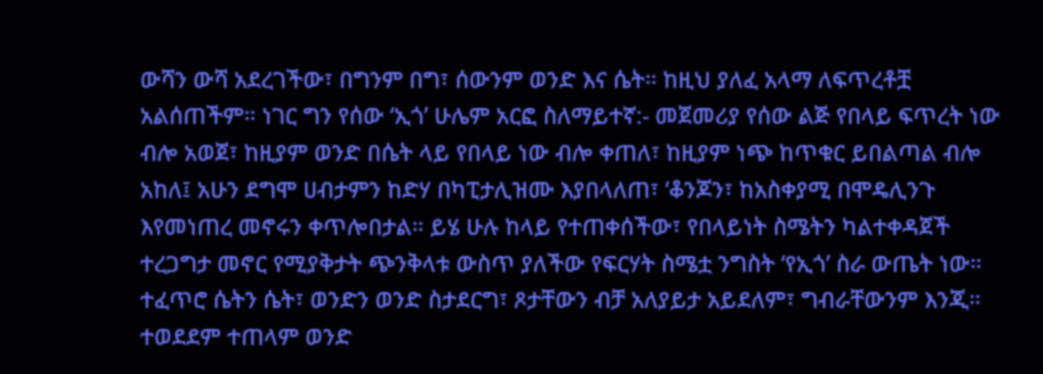ውሻን ውሻ አደረገችው፣ በግንም በግ፣ ሰውንም ወንድ እና ሴት። ከዚህ ያለፈ አላማ ለፍጥረቶቿ አልሰጠችም። ነገር ግን የሰው ‘ኢጎ’ ሁሌም አርፎ ስለማይተኛ:- መጀመሪያ የሰው ልጅ የበላይ ፍጥረት ነው ብሎ አወጀ፣ ከዚያም ወንድ በሴት ላይ የበላይ ነው ብሎ ቀጠለ፣ ከዚያም ነጭ ከጥቁር ይበልጣል ብሎ አከለ፤ አሁን ደግሞ ሀብታምን ከድሃ በካፒታሊዝሙ እያበላለጠ፣ ‘ቆንጆን፣ ከአስቀያሚ በሞዴሊንጉ እየመነጠረ መኖሩን ቀጥሎበታል። ይሄ ሁሉ ከላይ የተጠቀሰችው፣ የበላይነት ስሜትን ካልተቀዳጀች ተረጋግታ መኖር የሚያቅታት ጭንቅላቱ ውስጥ ያለችው የፍርሃት ስሜቷ ንግስት ‘የኢጎ’ ስራ ውጤት ነው።
ተፈጥሮ ሴትን ሴት፣ ወንድን ወንድ ስታደርግ፣ ጾታቸውን ብቻ አለያይታ አይደለም፣ ግብራቸውንም እንጂ። ተወደደም ተጠላም ወንድ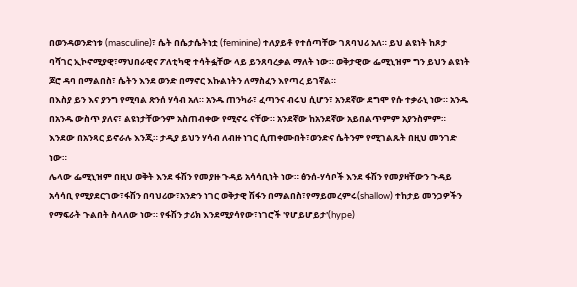በወንዳወንድነቱ (masculine)፣ ሴት በሴታሴትነቷ (feminine) ተለያይቶ የተሰጣቸው ገጸባህሪ አለ። ይህ ልዩነት ከጾታ ባሻገር ኢኮኖሚያዊ፣ማህበራዊና ፖለቲካዊ ተሳትፏቸው ላይ ይንጸባረቃል ማለት ነው። ወቅታዊው ፌሚኒዝም ግን ይህን ልዩነት ጆሮ ዳባ በማልበስ፣ ሴትን እንደ ወንድ በማኖር እኩልነትን ለማስፈን እየጣረ ይገኛል።
በእስያ ይን እና ያንግ የሚባል ጽንሰ ሃሳብ አለ። አንዱ ጠንካራ፣ ፈጣንና ብሩህ ሲሆን፣ አንደኛው ደግሞ የሱ ተቃራኒ ነው። አንዱ በአንዱ ውስጥ ያለና፣ ልዩነታቸውንም አስጠብቀው የሚኖሩ ናቸው። አንደኛው ከአንደኛው አይበልጥምም አያንስምም። እንደው በአንጻር ይኖራሉ እንጂ። ታዲያ ይህን ሃሳብ ለብዙ ነገር ሲጠቀሙበት፣ወንድና ሴትንም የሚገልጹት በዚህ መንገድ ነው።
ሌላው ፌሚኒዝም በዚህ ወቅት እንደ ፋሽን የመያዙ ጉዳይ አሳሳቢነት ነው። ፅንሰ-ሃሳቦች እንደ ፋሽን የመያዛቸውን ጉዳይ አሳሳቢ የሚያደርገው፣ፋሽን በባህሪው፣አንድን ነገር ወቅታዊ ሽፋን በማልበስ፣የማይመረምሩ(shallow) ተከታይ መንጋዎችን የማፍራት ጉልበት ስላለው ነው። የፋሽን ታሪክ እንደሚያሳየው፣ነገሮች 'የሆይሆይታ'(hype)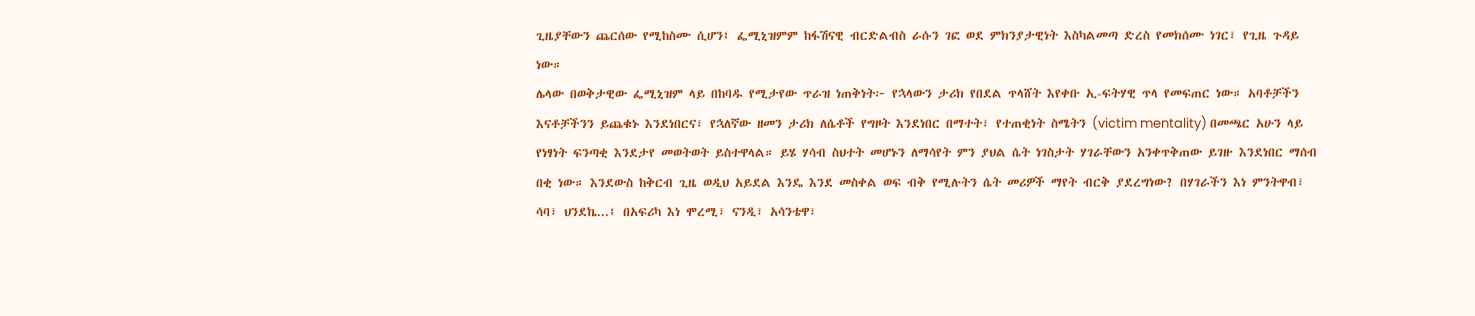ጊዜያቸውን ጨርሰው የሚከስሙ ሲሆን፤ ፌሚኒዝምም ከፋሽናዊ ብርድልብስ ራሱን ገፎ ወደ ምክንያታዊነት እስካልመጣ ድረስ የመክሰሙ ነገር፣ የጊዜ ጉዳይ ነው።
ሌላው በወቅታዊው ፌሚኒዝም ላይ በከባዱ የሚታየው ጥራዝ ነጠቅነት፦ የኋላውን ታሪክ የበደል ጥላሸት እየቀቡ ኢ-ፍትሃዊ ጥላ የመፍጠር ነው። አባቶቻችን እናቶቻችንን ይጨቁኑ እንደነበርና፣ የኋለኛው ዘመን ታሪክ ለሴቶች የግዞት እንደነበር በማተት፣ የተጠቂነት ስሜትን (victim mentality) በመጫር አሁን ላይ የነፃነት ፍንጣቂ እንደታየ መወትወት ይስተዋላል። ይሄ ሃሳብ ስህተት መሆኑን ለማሳየት ምን ያህል ሴት ነገስታት ሃገራቸውን አንቀጥቅጠው ይገዙ እንደነበር ማሰብ በቂ ነው። እንደውስ ከቅርብ ጊዜ ወዲህ አይደል እንዴ እንደ መስቀል ወፍ ብቅ የሚሉትን ሴት መሪዎች ማየት ብርቅ ያደረግነው? በሃገራችን እነ ምንትዋብ፣ ሳባ፣ ህንደኬ...፤ በአፍሪካ እነ ሞረሚ፣ ናንዲ፣ አሳንቴዋ፣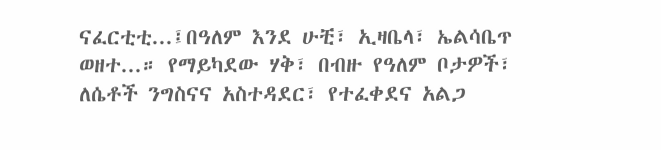ናፈርቲቲ...፤በዓለም እንደ ሁቺ፣ ኢዛቤላ፣ ኤልሳቤጥ ወዘተ...። የማይካደው ሃቅ፣ በብዙ የዓለም ቦታዎች፣ ለሴቶች ንግስናና አስተዳደር፣ የተፈቀደና አልጋ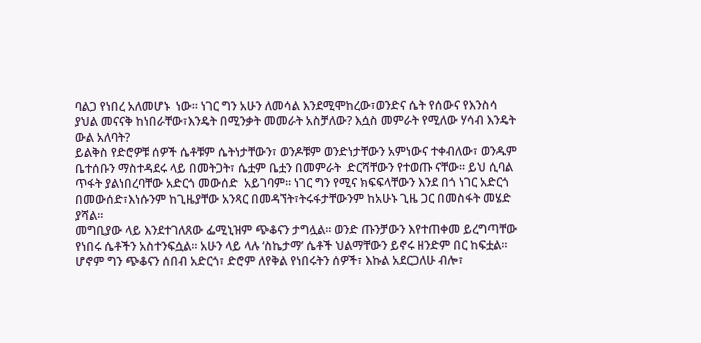ባልጋ የነበረ አለመሆኑ  ነው። ነገር ግን አሁን ለመሳል እንደሚሞከረው፣ወንድና ሴት የሰውና የእንስሳ ያህል መናናቅ ከነበራቸው፣እንዴት በሚንቃት መመራት አስቻለው? እሷስ መምራት የሚለው ሃሳብ እንዴት ውል አለባት?
ይልቅስ የድሮዎቹ ሰዎች ሴቶቹም ሴትነታቸውን፣ ወንዶቹም ወንድነታቸውን አምነውና ተቀብለው፣ ወንዱም ቤተሰቡን ማስተዳደሩ ላይ በመትጋት፣ ሴቷም ቤቷን በመምራት  ድርሻቸውን የተወጡ ናቸው። ይህ ሲባል ጥፋት ያልነበረባቸው አድርጎ መውሰድ  አይገባም። ነገር ግን የሚና ክፍፍላቸውን እንደ በጎ ነገር አድርጎ በመውሰድ፣እነሱንም ከጊዜያቸው አንጻር በመዳኘት፣ትሩፋታቸውንም ከአሁኑ ጊዜ ጋር በመስፋት መሄድ ያሻል።
መግቢያው ላይ እንደተገለጸው ፌሚኒዝም ጭቆናን ታግሏል። ወንድ ጡንቻውን እየተጠቀመ ይረግጣቸው የነበሩ ሴቶችን አስተንፍሷል። አሁን ላይ ላሉ ‘ስኬታማ’ ሴቶች ህልማቸውን ይኖሩ ዘንድም በር ከፍቷል። ሆኖም ግን ጭቆናን ሰበብ አድርጎ፣ ድሮም ለየቅል የነበሩትን ሰዎች፣ እኩል አደርጋለሁ ብሎ፣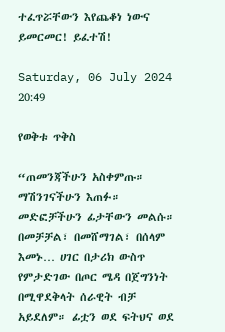ተፈጥሯቸውን እየጨቆነ ነውና ይመርመር! ይፈተሽ!

Saturday, 06 July 2024 20:49

የወቅቱ ጥቅስ

“ጠመንጃችሁን አስቀምጡ። ማሽንገናችሁን እጠፉ። መድፎቻችሁን ፊታቸውን መልሱ። በመቻቻል፣ በመሸማገል፣ በሰላም እመኑ… ሀገር በታሪክ ውስጥ የምታድገው በጦር ሜዳ በጀግንነት በሚዋደቅላት ሰራዊት ብቻ አይደለም። ፊቷን ወደ ፍትህና ወደ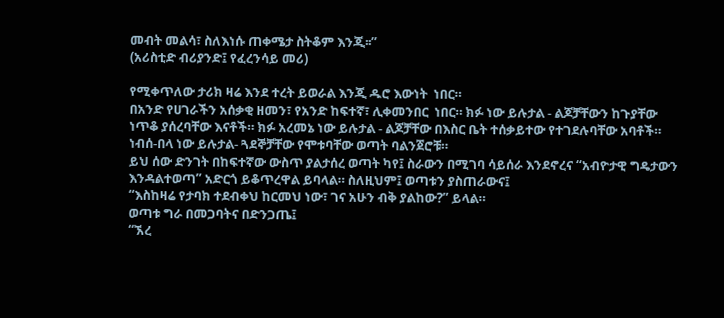መብት መልሳ፣ ስለእነሱ ጠቀሜታ ስትቆም እንጂ፡፡”
(አሪስቲድ ብሪያንድ፤ የፈረንሳይ መሪ)

የሚቀጥለው ታሪክ ዛሬ እንደ ተረት ይወራል እንጂ ዱሮ እውነት  ነበር።
በአንድ የሀገራችን አሰቃቂ ዘመን፣ የአንድ ከፍተኛ፣ ሊቀመንበር  ነበር። ክፉ ነው ይሉታል - ልጆቻቸውን ከጉያቸው ነጥቆ ያሰረባቸው እናቶች። ክፉ አረመኔ ነው ይሉታል - ልጆቻቸው በእስር ቤት ተሰቃይተው የተገደሉባቸው አባቶች። ነብሰ-በላ ነው ይሉታል- ጓደኞቻቸው የሞቱባቸው ወጣት ባልንጀሮቹ።
ይህ ሰው ድንገት በከፍተኛው ውስጥ ያልታሰረ ወጣት ካየ፤ ስራውን በሚገባ ሳይሰራ እንደኖረና “አብዮታዊ ግዴታውን እንዳልተወጣ” አድርጎ ይቆጥረዋል ይባላል። ስለዚህም፤ ወጣቱን ያስጠራውና፤
“እስከዛሬ የታባክ ተደብቀህ ከርመህ ነው፣ ገና አሁን ብቅ ያልከው?” ይላል።
ወጣቱ ግራ በመጋባትና በድንጋጤ፤
“ኧረ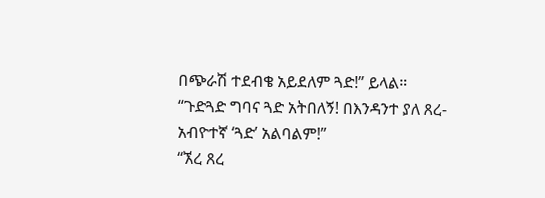በጭራሽ ተደብቄ አይደለም ጓድ!” ይላል።
“ጉድጓድ ግባና ጓድ አትበለኝ! በእንዳንተ ያለ ጸረ- አብዮተኛ ‘ጓድ’ አልባልም!”
“ኧረ ጸረ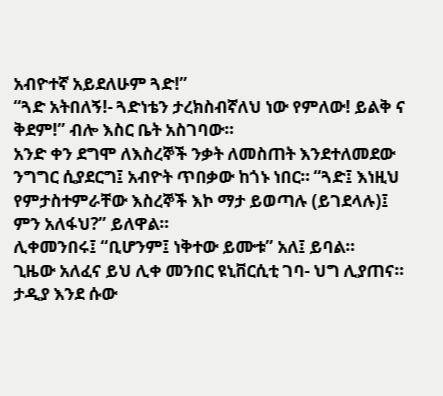አብዮተኛ አይደለሁም ጓድ!”
“ጓድ አትበለኝ!- ጓድነቴን ታረክስብኛለህ ነው የምለው! ይልቅ ና ቅደም!” ብሎ እስር ቤት አስገባው።
አንድ ቀን ደግሞ ለእስረኞች ንቃት ለመስጠት እንደተለመደው ንግግር ሲያደርግ፤ አብዮት ጥበቃው ከጎኑ ነበር። “ጓድ፤ እነዚህ የምታስተምራቸው እስረኞች እኮ ማታ ይወጣሉ (ይገደላሉ)፤ ምን አለፋህ?” ይለዋል።
ሊቀመንበሩ፤ “ቢሆንም፤ ነቅተው ይሙቱ” አለ፤ ይባል።
ጊዜው አለፈና ይህ ሊቀ መንበር ዩኒቨርሲቲ ገባ- ህግ ሊያጠና። ታዲያ እንደ ሱው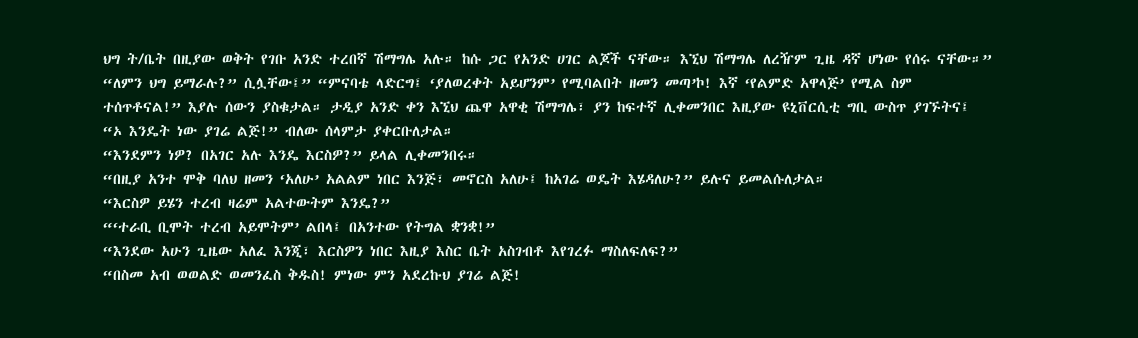ህግ ት/ቤት በዚያው ወቅት የገቡ አንድ ተረበኛ ሽማግሌ አሉ። ከሱ ጋር የአንድ ሀገር ልጆች ናቸው። እኚህ ሽማግሌ ለረዥም ጊዜ ዳኛ ሆነው የሰሩ ናቸው።”
“ለምን ህግ ይማራሉ?” ሲሏቸው፤” “ምናባቴ ላድርግ፤ ‘ያለወረቀት አይሆንም’ የሚባልበት ዘመን መጣ’ኮ! እኛ ‘የልምድ አዋላጅ’ የሚል ስም ተሰጥቶናል!” እያሉ ሰውን ያስቁታል። ታዲያ አንድ ቀን እኚህ ጨዋ አዋቂ ሽማግሌ፣ ያን ከፍተኛ ሊቀመንበር እዚያው ዩኒቨርሲቲ ግቢ ውስጥ ያገኙትና፤
“ኦ እንዴት ነው ያገሬ ልጅ!” ብለው ሰላምታ ያቀርቡለታል።
“እንደምን ነዎ? በአገር አሉ እንዴ እርስዎ?” ይላል ሊቀመንበሩ።
“በዚያ አንተ ሞቅ ባለህ ዘመን ‘አለሁ’ አልልም ነበር እንጅ፣ መኖርስ አለሁ፤ ከአገሬ ወዴት እሄዳለሁ?” ይሉና ይመልሱለታል።
“እርስዎ ይሄን ተረብ ዛሬም አልተውትም እንዴ?”
“‘ተራቢ ቢሞት ተረብ አይሞትም’ ልበላ፤ በአንተው የትግል ቋንቋ!”
“እንደው አሁን ጊዜው አለፈ እንጂ፣ እርስዎን ነበር እዚያ እስር ቤት አስገብቶ እየገረፉ ማስለፍለፍ?”
“በስመ አብ ወወልድ ወመንፈስ ቅዱስ! ምነው ምን አደረኩህ ያገሬ ልጅ!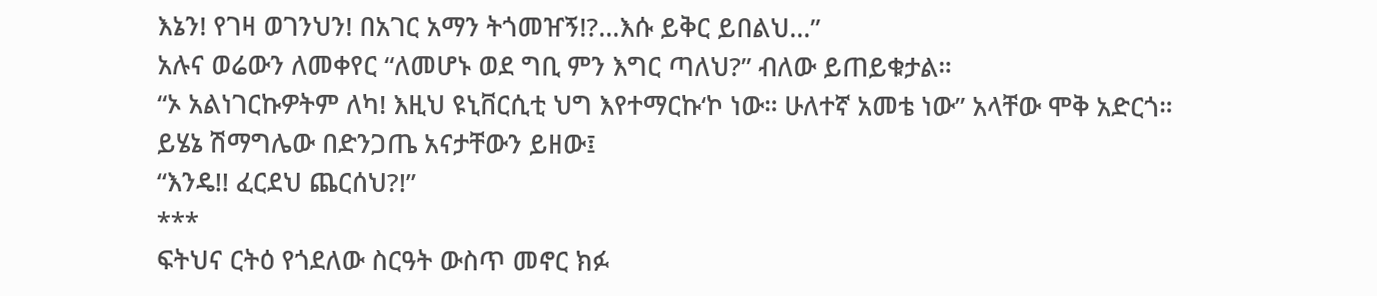እኔን! የገዛ ወገንህን! በአገር አማን ትጎመዠኝ!?...እሱ ይቅር ይበልህ…”
አሉና ወሬውን ለመቀየር “ለመሆኑ ወደ ግቢ ምን እግር ጣለህ?” ብለው ይጠይቁታል።
“ኦ አልነገርኩዎትም ለካ! እዚህ ዩኒቨርሲቲ ህግ እየተማርኩ‘ኮ ነው። ሁለተኛ አመቴ ነው” አላቸው ሞቅ አድርጎ።
ይሄኔ ሽማግሌው በድንጋጤ አናታቸውን ይዘው፤
“እንዴ!! ፈርደህ ጨርሰህ?!”
***
ፍትህና ርትዕ የጎደለው ስርዓት ውስጥ መኖር ክፉ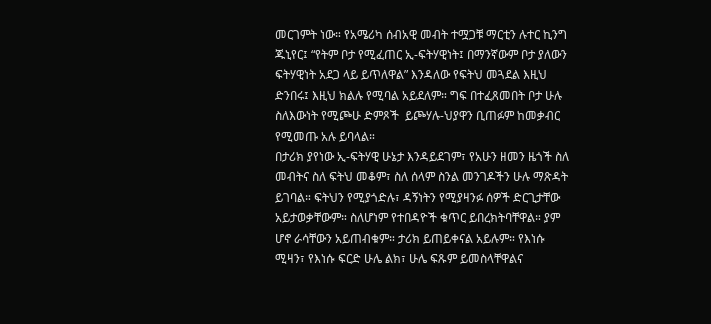መርገምት ነው። የአሜሪካ ሰብአዊ መብት ተሟጋቹ ማርቲን ሉተር ኪንግ ጁኒየር፤ “የትም ቦታ የሚፈጠር ኢ-ፍትሃዊነት፤ በማንኛውም ቦታ ያለውን ፍትሃዊነት አደጋ ላይ ይጥለዋል” እንዳለው የፍትህ መጓደል እዚህ ድንበሩ፤ እዚህ ክልሉ የሚባል አይደለም። ግፍ በተፈጸመበት ቦታ ሁሉ ስለእውነት የሚጮሁ ድምጾች  ይጮሃሉ-ህያዋን ቢጠፉም ከመቃብር የሚመጡ አሉ ይባላል።
በታሪክ ያየነው ኢ-ፍትሃዊ ሁኔታ እንዳይደገም፣ የአሁን ዘመን ዜጎች ስለ መብትና ስለ ፍትህ መቆም፣ ስለ ሰላም ስንል መንገዶችን ሁሉ ማጽዳት ይገባል። ፍትህን የሚያጎድሉ፣ ዳኝነትን የሚያዛንፉ ሰዎች ድርጊታቸው አይታወቃቸውም። ስለሆነም የተበዳዮች ቁጥር ይበረክትባቸዋል። ያም ሆኖ ራሳቸውን አይጠብቁም። ታሪክ ይጠይቀናል አይሉም። የእነሱ ሚዛን፣ የእነሱ ፍርድ ሁሌ ልክ፣ ሁሌ ፍጹም ይመስላቸዋልና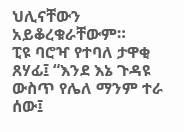ህሊናቸውን አይቆረቁራቸውም።
ፒዩ ባሮዣ የተባለ ታዋቂ ጸሃፊ፤ “እንደ እኔ ጉዳዩ ውስጥ የሌለ ማንም ተራ ሰው፤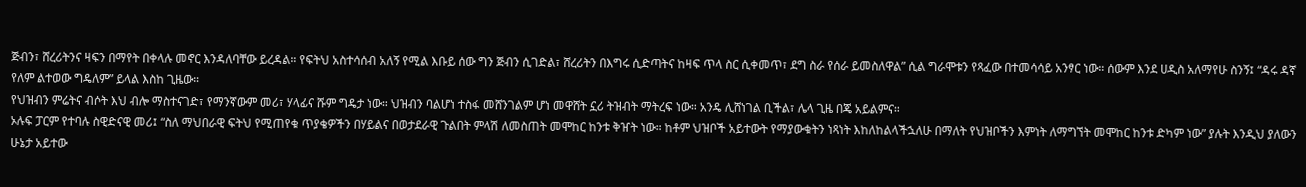ጅብን፣ ሸረሪትንና ዛፍን በማየት በቀላሉ መኖር እንዳለባቸው ይረዳል። የፍትህ አስተሳሰብ አለኝ የሚል እቡይ ሰው ግን ጅብን ሲገድል፣ ሸረሪትን በእግሩ ሲድጣትና ከዛፍ ጥላ ስር ሲቀመጥ፣ ደግ ስራ የሰራ ይመስለዋል” ሲል ግራሞቱን የጻፈው በተመሳሳይ አንፃር ነው። ሰውም እንደ ሀዲስ አለማየሁ ስንኝ፤ “ዳሩ ዳኛ የለም ልተወው ግዴለም” ይላል እስከ ጊዜው።
የህዝብን ምሬትና ብሶት እህ ብሎ ማስተናገድ፣ የማንኛውም መሪ፣ ሃላፊና ሹም ግዴታ ነው። ህዝብን ባልሆነ ተስፋ መሸንገልም ሆነ መዋሸት ኗሪ ትዝብት ማትረፍ ነው። አንዴ ሊሸነገል ቢችል፣ ሌላ ጊዜ በጄ አይልምና።
ኦሉፍ ፓርም የተባሉ ስዊድናዊ መሪ፤ “ስለ ማህበራዊ ፍትህ የሚጠየቁ ጥያቄዎችን በሃይልና በወታደራዊ ጉልበት ምላሽ ለመስጠት መሞከር ከንቱ ቅዠት ነው። ከቶም ህዝቦች አይተውት የማያውቁትን ነጻነት እከለከልላችኋለሁ በማለት የህዝቦችን እምነት ለማግኘት መሞከር ከንቱ ድካም ነው” ያሉት እንዲህ ያለውን ሁኔታ አይተው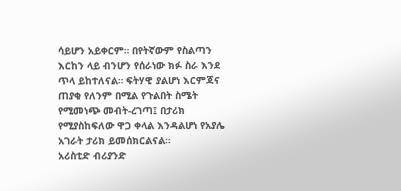ሳይሆን አይቀርም። በየትኛውም የስልጣን እርከን ላይ ብንሆን የሰራነው ክፉ ስራ እንደ ጥላ ይከተለናል። ፍትሃዊ ያልሆነ እርምጃና ጠያቂ የለንም በሚል የጉልበት ስሜት የሚመነጭ መብት-ረገጣ፤ በታሪክ የሚያስከፍለው ዋጋ ቀላል እንዳልሆነ የአያሌ አገራት ታሪክ ይመሰክርልናል።
አሪስቲድ ብሪያንድ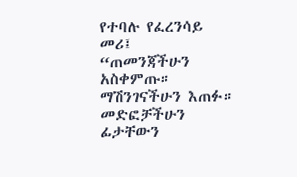የተባሉ የፈረንሳይ መሪ፤
“ጠመንጃችሁን አስቀምጡ። ማሽንገናችሁን እጠፉ። መድፎቻችሁን ፊታቸውን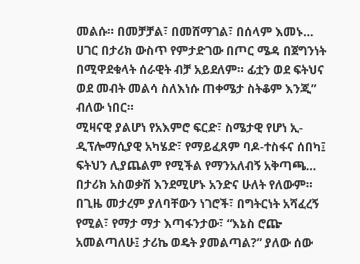መልሱ። በመቻቻል፣ በመሸማገል፣ በሰላም እመኑ… ሀገር በታሪክ ውስጥ የምታድገው በጦር ሜዳ በጀግንነት በሚዋደቁላት ሰራዊት ብቻ አይደለም። ፊቷን ወደ ፍትህና ወደ መብት መልሳ ስለእነሱ ጠቀሜታ ስትቆም እንጂ” ብለው ነበር።
ሚዛናዊ ያልሆነ የአእምሮ ፍርድ፣ ስሜታዊ የሆነ ኢ-ዲፕሎማሲያዊ አካሄድ፣ የማይፈጸም ባዶ-ተስፋና ሰበካ፤ ፍትህን ሊያጨልም የሚችል የማንአለብኝ አቅጣጫ… በታሪክ አስወቃሽ እንደሚሆኑ አንድና ሁለት የለውም። በጊዜ መታረም ያለባቸውን ነገሮች፣ በግትርነት አሻፈረኝ የሚል፣ የማታ ማታ እጣፋንታው፣ “እኔስ ሮጬ አመልጣለሁ፤ ታሪኬ ወዴት ያመልጣል?” ያለው ሰው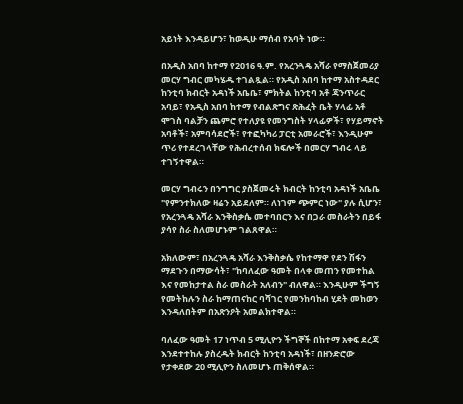አይነት እንዳይሆን፣ ከወዲሁ ማሰብ የአባት ነው።

በአዲስ አበባ ከተማ የ2016 ዓ.ም. የአረንጓዴ አሻራ የማስጀመሪያ መርሃ ግብር መካሄዱ ተገልጿል። የአዲስ አበባ ከተማ አስተዳደር ከንቲባ ክብርት አዳነች አቤቤ፣ ምክትል ከንቲባ አቶ ጃንጥራር አባይ፣ የአዲስ አበባ ከተማ የብልጽግና ጽሕፈት ቤት ሃላፊ አቶ ሞገስ ባልቻን ጨምሮ የተለያዩ የመንግስት ሃላፊዎች፣ የሃይማኖት አባቶች፣ አምባሳደሮች፣ የተፎካካሪ ፓርቲ አመራሮች፣ እንዲሁም ጥሪ የተደረገላቸው የሕብረተሰብ ክፍሎች በመርሃ ግብሩ ላይ ተገኝተዋል።

መርሃ ግብሩን በንግግር ያስጀመሩት ክብርት ከንቲባ አዳነች አቤቤ "የምንተክለው ዛሬን አይደለም። ለነገም ጭምር ነው" ያሉ ሲሆን፣ የአረንጓዴ አሻራ እንቅስቃሴ መተባበርን እና በጋራ መስራትን በይፋ ያሳየ ስራ ስለመሆኑም ገልጸዋል።

አክለውም፣ በአረንጓዴ አሻራ እንቅስቃሴ የከተማዋ የደን ሽፋን ማደጉን በማውሳት፣ "ከባለፈው ዓመት በላቀ መጠን የመተከል እና የመከታተል ስራ መስራት አለብን" ብለዋል። እንዲሁም ችግኝ የመትከሉን ስራ ከማጠናከር ባሻገር የመንከባከብ ሂደት መከወን እንዳለበትም በአጽንዖት አመልክተዋል።

ባለፈው ዓመት 17 ነጥብ 5 ሚሊዮን ችግኞች በከተማ አቀፍ ደረጃ እንደተተከሉ ያስረዱት ክብርት ከንቲባ አዳነች፣ በዘንድሮው የታቀደው 20 ሚሊዮን ስለመሆኑ ጠቅሰዋል።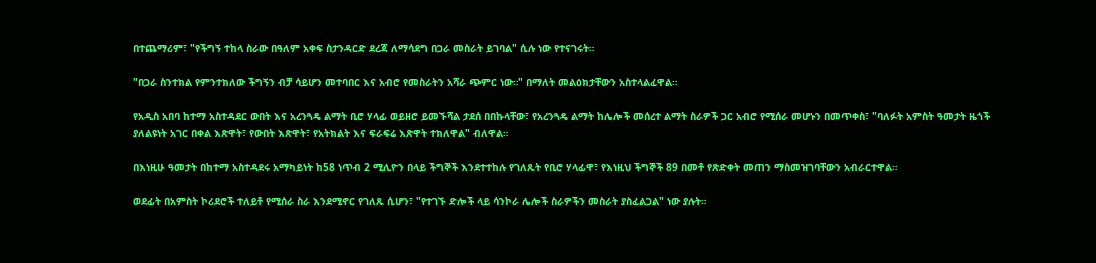በተጨማሪም፣ "የችግኝ ተከላ ስራው በዓለም አቀፍ ስታንዳርድ ደረጃ ለማሳደግ በጋራ መስራት ይገባል" ሲሉ ነው የተናገሩት።

"በጋራ ስንተክል የምንተክለው ችግኝን ብቻ ሳይሆን መተባበር እና አብሮ የመስራትን አሻራ ጭምር ነው።" በማለት መልዕክታቸውን አስተላልፈዋል።

የአዲስ አበባ ከተማ አስተዳደር ውበት እና አረንጓዴ ልማት ቢሮ ሃላፊ ወይዘሮ ይመኙሻል ታደሰ በበኩላቸው፣ የአረንጓዴ ልማት ከሌሎች መሰረተ ልማት ስራዎች ጋር አብሮ የሚሰራ መሆኑን በመጥቀስ፣ "ባለፉት አምስት ዓመታት ዜጎች ያለልዩነት አገር በቀል እጽዋት፣ የውበት እጽዋት፣ የአትክልት እና ፍራፍሬ እጽዋት ተክለዋል" ብለዋል።

በእነዚሁ ዓመታት በከተማ አስተዳደሩ አማካይነት ከ58 ነጥብ 2 ሚሊዮን በላይ ችግኞች እንደተተከሉ የገለጹት የቢሮ ሃላፊዋ፣ የእነዚህ ችግኞች 89 በመቶ የጽድቀት መጠን ማስመዝገባቸውን አብራርተዋል።

ወደፊት በአምስት ኮሪደሮች ተለይቶ የሚሰራ ስራ እንደሚኖር የገለጹ ሲሆን፣ "የተገኙ ድሎች ላይ ሳንኮራ ሌሎች ስራዎችን መስራት ያስፈልጋል" ነው ያሉት።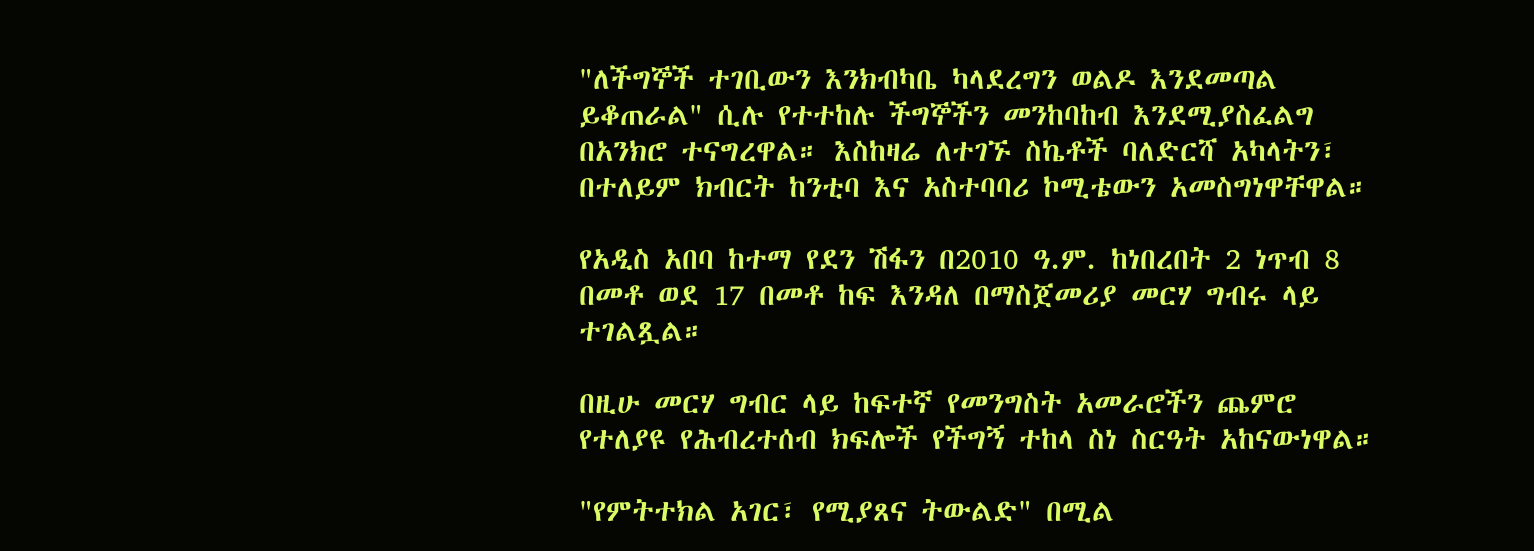"ለችግኞች ተገቢውን እንክብካቤ ካላደረግን ወልዶ እንደመጣል ይቆጠራል" ሲሉ የተተከሉ ችግኞችን መንከባከብ እንደሚያስፈልግ በአንክሮ ተናግረዋል። እስከዛሬ ለተገኙ ስኬቶች ባለድርሻ አካላትን፣ በተለይም ክብርት ከንቲባ እና አስተባባሪ ኮሚቴውን አመስግነዋቸዋል።

የአዲስ አበባ ከተማ የደን ሽፋን በ2010 ዓ.ም. ከነበረበት 2 ነጥብ 8 በመቶ ወደ 17 በመቶ ከፍ እንዳለ በማስጀመሪያ መርሃ ግብሩ ላይ ተገልጿል።

በዚሁ መርሃ ግብር ላይ ከፍተኛ የመንግስት አመራሮችን ጨምሮ የተለያዩ የሕብረተሰብ ክፍሎች የችግኝ ተከላ ስነ ስርዓት አከናውነዋል።

"የምትተክል አገር፣ የሚያጸና ትውልድ" በሚል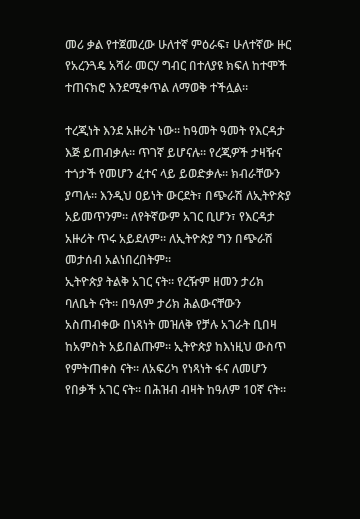መሪ ቃል የተጀመረው ሁለተኛ ምዕራፍ፣ ሁለተኛው ዙር የአረንጓዴ አሻራ መርሃ ግብር በተለያዩ ክፍለ ከተሞች ተጠናክሮ እንደሚቀጥል ለማወቅ ተችሏል።

ተረጂነት እንደ አዙሪት ነው። ከዓመት ዓመት የእርዳታ እጅ ይጠብቃሉ። ጥገኛ ይሆናሉ። የረጂዎች ታዛዥና ተጎታች የመሆን ፈተና ላይ ይወድቃሉ። ክብራቸውን ያጣሉ። እንዲህ ዐይነት ውርደት፣ በጭራሽ ለኢትዮጵያ አይመጥንም። ለየትኛውም አገር ቢሆን፣ የእርዳታ አዙሪት ጥሩ አይደለም። ለኢትዮጵያ ግን በጭራሽ መታሰብ አልነበረበትም።
ኢትዮጵያ ትልቅ አገር ናት። የረዥም ዘመን ታሪክ ባለቤት ናት። በዓለም ታሪክ ሕልውናቸውን አስጠብቀው በነጻነት መዝለቅ የቻሉ አገራት ቢበዛ ከአምስት አይበልጡም። ኢትዮጵያ ከእነዚህ ውስጥ የምትጠቀስ ናት። ለአፍሪካ የነጻነት ፋና ለመሆን የበቃች አገር ናት። በሕዝብ ብዛት ከዓለም 10ኛ ናት።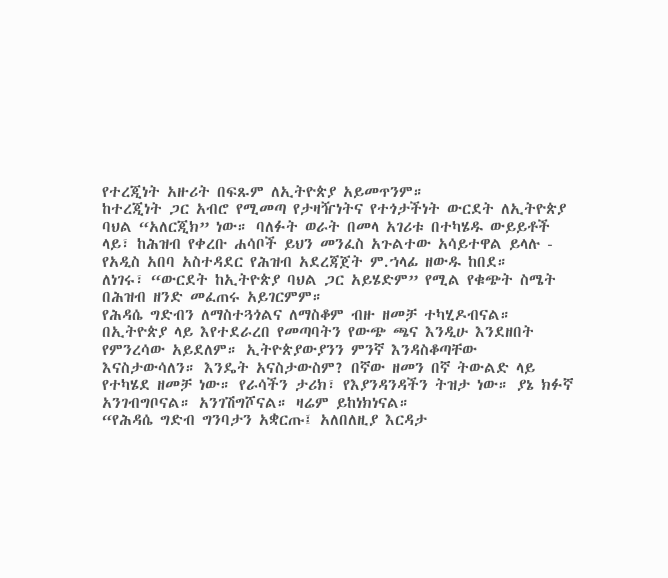የተረጂነት አዙሪት በፍጹም ለኢትዮጵያ አይመጥንም።
ከተረጂነት ጋር አብሮ የሚመጣ የታዛዥነትና የተጎታችነት ውርደት ለኢትዮጵያ ባህል “አለርጂክ” ነው። ባለፉት ወራት በመላ አገሪቱ በተካሄዱ ውይይቶች ላይ፣ ከሕዝብ የቀረቡ ሐሳቦች ይህን መንፈስ አጉልተው አሳይተዋል ይላሉ - የአዲስ አበባ አስተዳደር የሕዝብ አደረጃጀት ም.ኀላፊ ዘውዱ ከበደ።
ለነገሩ፣ “ውርደት ከኢትዮጵያ ባህል ጋር አይሄድም” የሚል የቁጭት ስሜት በሕዝብ ዘንድ መፈጠሩ አይገርምም።
የሕዳሴ ግድብን ለማስተጓጎልና ለማስቆም ብዙ ዘመቻ ተካሂዶብናል። በኢትዮጵያ ላይ እየተደራረበ የመጣባትን የውጭ ጫና እንዲሁ እንደዘበት የምንረሳው አይደለም። ኢትዮጵያውያንን ምንኛ እንዳስቆጣቸው እናስታውሳለን። እንዴት አናስታውስም? በኛው ዘመን በኛ ትውልድ ላይ የተካሄደ ዘመቻ ነው። የራሳችን ታሪክ፣ የእያንዳንዳችን ትዝታ ነው። ያኔ ክፉኛ አንገብግቦናል። አንገሽግሾናል። ዛሬም ይከነክነናል።
“የሕዳሴ ግድብ ግንባታን አቋርጡ፤ አለበለዚያ እርዳታ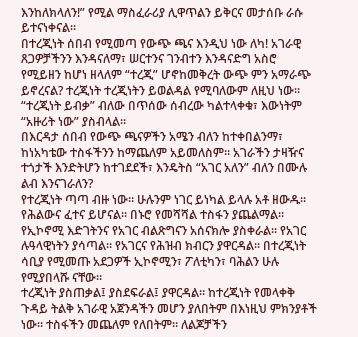እንከለክላለን!” የሚል ማስፈራሪያ ሊዋጥልን ይቅርና መታሰቡ ራሱ ይተናነቀናል።
በተረጂነት ሰበብ የሚመጣ የውጭ ጫና እንዲህ ነው ለካ! አገራዊ ጸጋዎቻችንን እንዳናለማ፣ ሠርተንና ገንብተን እንዳናድግ አስሮ የሚይዘን ከሆነ ዘላለም “ተረጂ” ሆኖከመቅረት ውጭ ምን አማራጭ ይኖረናል? ተረጂነት ተረጂነትን ይወልዳል የሚባለውም ለዚህ ነው። “ተረጂነት ይብቃ” ብለው በጥሰው ሰብረው ካልተላቀቁ፣ እውነትም “አዙሪት ነው” ያስብላል።
በእርዳታ ሰበብ የውጭ ጫናዎችን አሜን ብለን ከተቀበልንማ፣ ከነአካቴው ተስፋችንን ከማጨለም አይመለስም። አገራችን ታዛዥና ተጎታች እንድትሆን ከተገደደች፣ እንዴትስ “አገር አለን” ብለን በሙሉ ልብ እንናገራለን?
የተረጂነት ጣጣ ብዙ ነው። ሁሉንም ነገር ይነካል ይላሉ አቶ ዘውዱ። የሕልውና ፈተና ይሆናል። በኑሮ የመሻሻል ተስፋን ያጨልማል። የኢኮኖሚ እድገትንና የአገር ብልጽግናን አሰናክሎ ያስቀራል። የአገር ሉዓላዊነትን ያሳጣል። የአገርና የሕዝብ ክብርን ያዋርዳል። በተረጂነት ሳቢያ የሚመጡ አደጋዎች ኢኮኖሚን፣ ፖለቲካን፣ ባሕልን ሁሉ የሚያበላሹ ናቸው።
ተረጂነት ያስጠቃል፤ ያስደፍራል፤ ያዋርዳል። ከተረጂነት የመላቀቅ ጉዳይ ትልቅ አገራዊ አጀንዳችን መሆን ያለበትም በእነዚህ ምክንያቶች ነው። ተስፋችን መጨለም የለበትም። ለልጆቻችን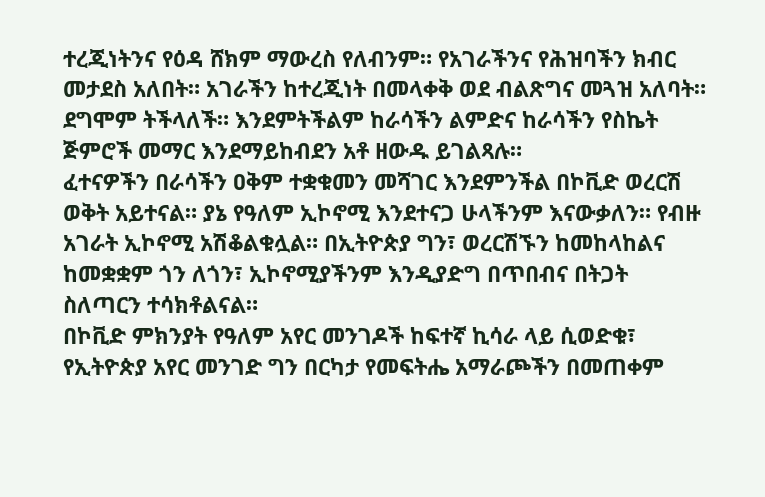ተረጂነትንና የዕዳ ሸክም ማውረስ የለብንም። የአገራችንና የሕዝባችን ክብር መታደስ አለበት። አገራችን ከተረጂነት በመላቀቅ ወደ ብልጽግና መጓዝ አለባት። ደግሞም ትችላለች። እንደምትችልም ከራሳችን ልምድና ከራሳችን የስኬት ጅምሮች መማር እንደማይከብደን አቶ ዘውዱ ይገልጻሉ።
ፈተናዎችን በራሳችን ዐቅም ተቋቁመን መሻገር እንደምንችል በኮቪድ ወረርሽ ወቅት አይተናል። ያኔ የዓለም ኢኮኖሚ እንደተናጋ ሁላችንም እናውቃለን። የብዙ አገራት ኢኮኖሚ አሽቆልቁሏል። በኢትዮጵያ ግን፣ ወረርሽኙን ከመከላከልና ከመቋቋም ጎን ለጎን፣ ኢኮኖሚያችንም እንዲያድግ በጥበብና በትጋት ስለጣርን ተሳክቶልናል።
በኮቪድ ምክንያት የዓለም አየር መንገዶች ከፍተኛ ኪሳራ ላይ ሲወድቁ፣ የኢትዮጵያ አየር መንገድ ግን በርካታ የመፍትሔ አማራጮችን በመጠቀም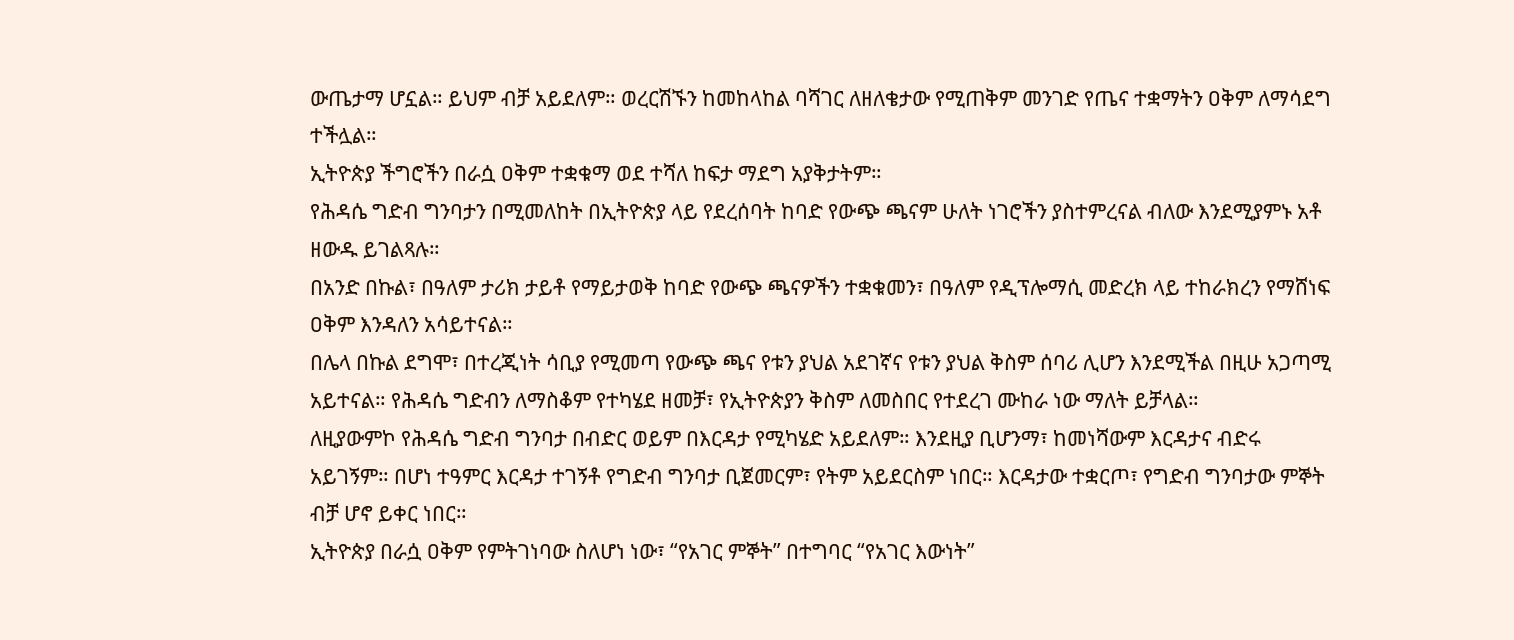ውጤታማ ሆኗል። ይህም ብቻ አይደለም። ወረርሽኙን ከመከላከል ባሻገር ለዘለቄታው የሚጠቅም መንገድ የጤና ተቋማትን ዐቅም ለማሳደግ ተችሏል።
ኢትዮጵያ ችግሮችን በራሷ ዐቅም ተቋቁማ ወደ ተሻለ ከፍታ ማደግ አያቅታትም።
የሕዳሴ ግድብ ግንባታን በሚመለከት በኢትዮጵያ ላይ የደረሰባት ከባድ የውጭ ጫናም ሁለት ነገሮችን ያስተምረናል ብለው እንደሚያምኑ አቶ ዘውዱ ይገልጻሉ።
በአንድ በኩል፣ በዓለም ታሪክ ታይቶ የማይታወቅ ከባድ የውጭ ጫናዎችን ተቋቁመን፣ በዓለም የዲፕሎማሲ መድረክ ላይ ተከራክረን የማሸነፍ ዐቅም እንዳለን አሳይተናል።
በሌላ በኩል ደግሞ፣ በተረጂነት ሳቢያ የሚመጣ የውጭ ጫና የቱን ያህል አደገኛና የቱን ያህል ቅስም ሰባሪ ሊሆን እንደሚችል በዚሁ አጋጣሚ አይተናል። የሕዳሴ ግድብን ለማስቆም የተካሄደ ዘመቻ፣ የኢትዮጵያን ቅስም ለመስበር የተደረገ ሙከራ ነው ማለት ይቻላል።
ለዚያውምኮ የሕዳሴ ግድብ ግንባታ በብድር ወይም በእርዳታ የሚካሄድ አይደለም። እንደዚያ ቢሆንማ፣ ከመነሻውም እርዳታና ብድሩ አይገኝም። በሆነ ተዓምር እርዳታ ተገኝቶ የግድብ ግንባታ ቢጀመርም፣ የትም አይደርስም ነበር። እርዳታው ተቋርጦ፣ የግድብ ግንባታው ምኞት ብቻ ሆኖ ይቀር ነበር።
ኢትዮጵያ በራሷ ዐቅም የምትገነባው ስለሆነ ነው፣ “የአገር ምኞት” በተግባር “የአገር እውነት”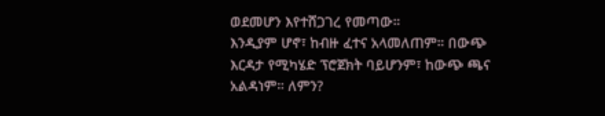ወደመሆን እየተሸጋገረ የመጣው።
እንዲያም ሆኖ፣ ከብዙ ፈተና አላመለጠም። በውጭ እርዳታ የሚካሄድ ፕሮጀክት ባይሆንም፣ ከውጭ ጫና አልዳነም። ለምን?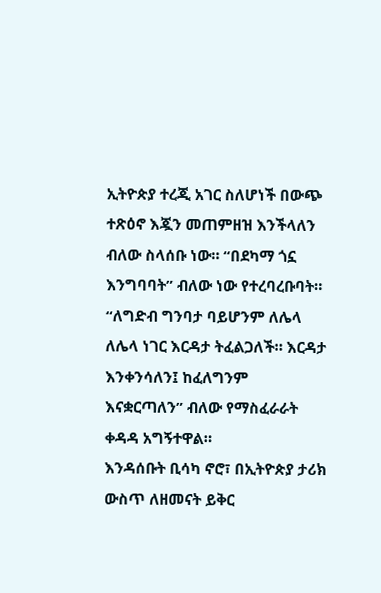ኢትዮጵያ ተረጂ አገር ስለሆነች በውጭ ተጽዕኖ እጇን መጠምዘዝ እንችላለን ብለው ስላሰቡ ነው። “በደካማ ጎኗ እንግባባት” ብለው ነው የተረባረቡባት። “ለግድብ ግንባታ ባይሆንም ለሌላ ለሌላ ነገር እርዳታ ትፈልጋለች። እርዳታ እንቀንሳለን፤ ከፈለግንም እናቋርጣለን” ብለው የማስፈራራት ቀዳዳ አግኝተዋል።
እንዳሰቡት ቢሳካ ኖሮ፣ በኢትዮጵያ ታሪክ ውስጥ ለዘመናት ይቅር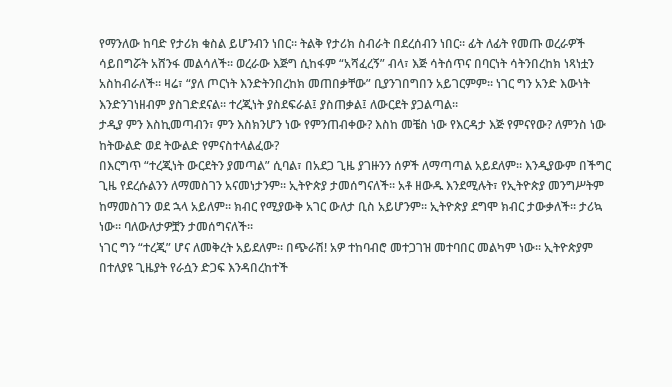የማንለው ከባድ የታሪክ ቁስል ይሆንብን ነበር። ትልቅ የታሪክ ስብራት በደረሰብን ነበር። ፊት ለፊት የመጡ ወረራዎች ሳይበግሯት አሸንፋ መልሳለች። ወረራው እጅግ ሲከፋም “አሻፈረኝ” ብላ፣ እጅ ሳትሰጥና በባርነት ሳትንበረከክ ነጻነቷን አስከብራለች። ዛሬ፣ “ያለ ጦርነት እንድትንበረከክ መጠበቃቸው” ቢያንገበግበን አይገርምም። ነገር ግን አንድ እውነት እንድንገነዘብም ያስገድደናል። ተረጂነት ያስደፍራል፤ ያስጠቃል፤ ለውርደት ያጋልጣል።
ታዲያ ምን እስኪመጣብን፣ ምን እስክንሆን ነው የምንጠብቀው? እስከ መቼስ ነው የእርዳታ እጅ የምናየው? ለምንስ ነው ከትውልድ ወደ ትውልድ የምናስተላልፈው?
በእርግጥ “ተረጂነት ውርደትን ያመጣል” ሲባል፣ በአደጋ ጊዜ ያገዙንን ሰዎች ለማጣጣል አይደለም። እንዲያውም በችግር ጊዜ የደረሱልንን ለማመስገን አናመነታንም። ኢትዮጵያ ታመሰግናለች። አቶ ዘውዱ እንደሚሉት፣ የኢትዮጵያ መንግሥትም ከማመስገን ወደ ኋላ አይለም። ክብር የሚያውቅ አገር ውለታ ቢስ አይሆንም። ኢትዮጵያ ደግሞ ክብር ታውቃለች። ታሪኳ ነው። ባለውለታዎቿን ታመሰግናለች።
ነገር ግን “ተረጂ” ሆና ለመቅረት አይደለም። በጭራሽ! አዎ ተከባብሮ መተጋገዝ መተባበር መልካም ነው። ኢትዮጵያም በተለያዩ ጊዜያት የራሷን ድጋፍ እንዳበረከተች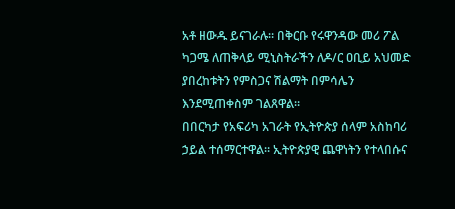አቶ ዘውዱ ይናገራሉ። በቅርቡ የሩዋንዳው መሪ ፖል ካጋሜ ለጠቅላይ ሚኒስትራችን ለዶ/ር ዐቢይ አህመድ ያበረከቱትን የምስጋና ሽልማት በምሳሌን እንደሚጠቀስም ገልጸዋል።
በበርካታ የአፍሪካ አገራት የኢትዮጵያ ሰላም አስከባሪ ኃይል ተሰማርተዋል። ኢትዮጵያዊ ጨዋነትን የተላበሱና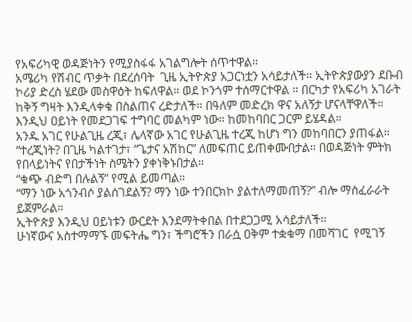የአፍሪካዊ ወዳጅነትን የሚያስፋፋ አገልግሎት ሰጥተዋል።
አሜሪካ የሽብር ጥቃት በደረሰባት  ጊዜ ኢትዮጵያ አጋርነቷን አሳይታለች። ኢትዮጵያውያን ደቡብ ኮሪያ ድረስ ሄደው መስዋዕት ከፍለዋል። ወደ ኮንጎም ተሰማርተዋል ። በርካታ የአፍሪካ አገራት ከቅኝ ግዛት እንዲላቀቁ በስልጠና ረድታለች። በዓለም መድረክ ዋና አለኝታ ሆናላቸዋለች።
እንዲህ ዐይነት የመደጋገፍ ተግባር መልካም ነው። ከመከባበር ጋርም ይሄዳል።
አንዱ አገር የሁልጊዜ ረጂ፣ ሌላኛው አገር የሁልጊዜ ተረጂ ከሆነ ግን መከባበርን ያጠፋል።
“ተረጂነት? በጊዜ ካልተገታ፣ “ጌታና አሽከር” ለመፍጠር ይጠቀሙበታል። በወዳጅነት ምትክ የበላይነትና የበታችነት ስሜትን ያቀነቅኑበታል።
“ቁጭ ብድግ በሉልኝ” የሚል ይመጣል።
“ማን ነው አጎንብሶ ያልሰገደልኝ? ማን ነው ተንበርክኮ ያልተለማመጠኝ?” ብሎ ማስፈራራት ይጀምራል።
ኢትዮጵያ እንዲህ ዐይነቱን ውርደት እንደማትቀበል በተደጋጋሚ አሳይታለች።
ሁነኛውና አስተማማኙ መፍትሔ ግን፣ ችግሮችን በራሷ ዐቅም ተቋቁማ በመሻገር  የሚገኝ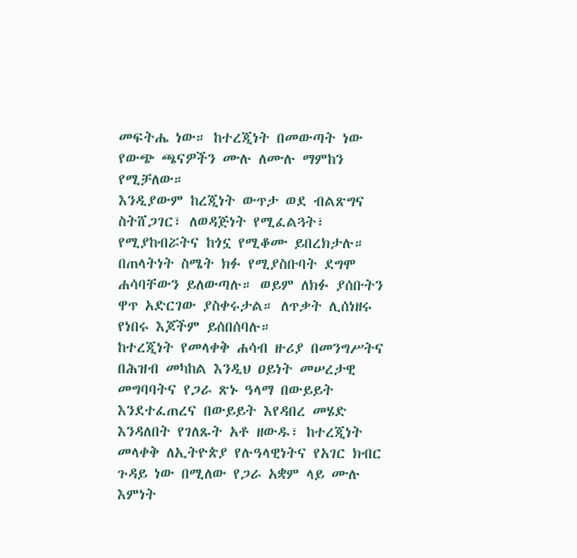መፍትሔ ነው። ከተረጂነት በመውጣት ነው የውጭ ጫናዎችን ሙሉ ለሙሉ ማምከን የሚቻለው።
እንዲያውም ከረጂነት ውጥታ ወደ ብልጽግና ስትሸጋገር፣ ለወዳጅነት የሚፈልጓት፣ የሚያከብሯትና ከጎኗ የሚቆሙ ይበረክታሉ። በጠላትነት ስሜት ክፉ የሚያስቡባት ደግሞ ሐሳባቸውን ይለውጣሉ። ወይም ለክፉ ያሰቡትን ዋጥ አድርገው ያስቀሩታል። ለጥቃት ሊሰነዘሩ የነበሩ እጆችም ይሰበሰባሉ።
ከተረጂነት የመላቀቅ ሐሳብ ዙሪያ በመንግሥትና በሕዝብ መካከል እንዲህ ዐይነት መሠረታዊ መግባባትና የጋራ ጽኑ ዓላማ በውይይት እንደተፈጠረና በውይይት እየዳበረ መሄድ እንዳለበት የገለጹት አቶ ዘውዱ፣ ከተረጂነት መላቀቅ ለኢትዮጵያ የሉዓላዊነትና የአገር ክብር ጉዳይ ነው በሚለው የጋራ አቋም ላይ ሙሉ እምነት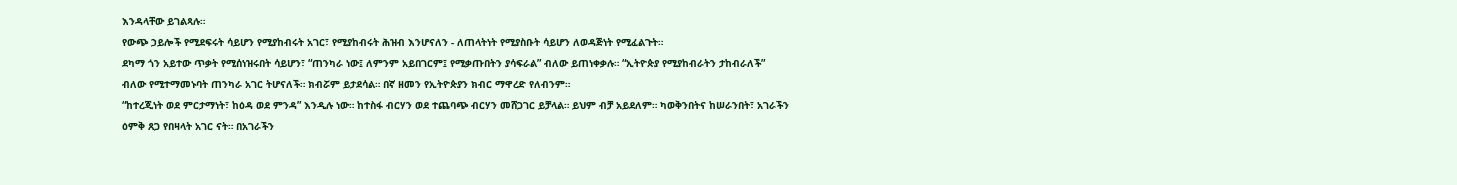እንዳላቸው ይገልጻሉ።
የውጭ ኃይሎች የሚደፍሩት ሳይሆን የሚያከብሩት አገር፣ የሚያከብሩት ሕዝብ እንሆናለን - ለጠላትነት የሚያስቡት ሳይሆን ለወዳጅነት የሚፈልጉት።
ደካማ ጎን አይተው ጥቃት የሚሰነዝሩበት ሳይሆን፣ “ጠንካራ ነው፤ ለምንም አይበገርም፤ የሚቃጡበትን ያሳፍራል” ብለው ይጠነቀቃሉ። “ኢትዮጵያ የሚያከብራትን ታከብራለች” ብለው የሚተማመኑባት ጠንካራ አገር ትሆናለች። ክብሯም ይታደሳል። በኛ ዘመን የኢትዮጵያን ክብር ማዋረድ የለብንም።
“ከተረጂነት ወደ ምርታማነት፣ ከዕዳ ወደ ምንዳ” እንዲሉ ነው። ከተስፋ ብርሃን ወደ ተጨባጭ ብርሃን መሸጋገር ይቻላል። ይህም ብቻ አይደለም። ካወቅንበትና ከሠራንበት፣ አገራችን ዕምቅ ጸጋ የበዛላት አገር ናት። በአገራችን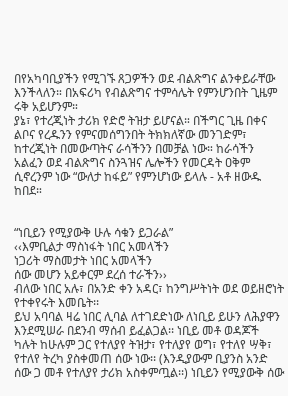በየአካባቢያችን የሚገኙ ጸጋዎችን ወደ ብልጽግና ልንቀይራቸው እንችላለን። በአፍሪካ የብልጽግና ተምሳሌት የምንሆንበት ጊዜም ሩቅ አይሆንም።
ያኔ፣ የተረጂነት ታሪክ የድሮ ትዝታ ይሆናል። በችግር ጊዜ በቀና ልቦና የረዱንን የምናመሰግንበት ትክክለኛው መንገድም፣ ከተረጂነት በመውጣትና ራሳችንን በመቻል ነው። ከራሳችን አልፈን ወደ ብልጽግና ስንጓዝና ሌሎችን የመርዳት ዐቅም ሲኖረንም ነው “ውለታ ከፋይ” የምንሆነው ይላሉ - አቶ ዘውዱ ከበደ።


“ነቢይን የሚያውቅ ሁሉ ሳቁን ይጋራል”
‹‹እምቢልታ ማስነፋት ነበር አመላችን
ነጋሪት ማስመታት ነበር አመላችን
ሰው መሆን አይቀርም ደረሰ ተራችን››
ብለው ነበር አሉ፣ በአንድ ቀን አዳር፣ ከንግሥትነት ወደ ወይዘሮነት የተቀየሩት እመቤት፡፡
ይህ አባባል ዛሬ ነበር ሊባል ለተገደድነው ለነቢይ ይሁን ለሕያዋን እንደሚሠራ በደንብ ማሰብ ይፈልጋል፡፡ ነቢይ መቶ ወዳጆች ካሉት ከሁሉም ጋር የተለያየ ትዝታ፣ የተለያየ ወግ፣ የተለየ ሣቅ፣ የተለየ ትረካ ያስቀመጠ ሰው ነው፡፡ (እንዲያውም ቢያንስ አንድ ሰው ጋ መቶ የተለያየ ታሪክ አስቀምጧል፡፡) ነቢይን የሚያውቅ ሰው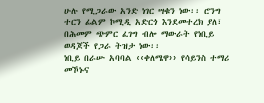ሁሉ የሚጋራው አንድ ነገር ሣቁን ነው፡፡ ሮንግ ተርን ፊልም ኮሚዲ አድርጎ እንደመተረክ ያለ፣ በሕመም ጭምር ፈገግ ብሎ ማውራት የነቢይ ወዳጆች የጋራ ትዝታ ነው፡፡
ነቢይ በራሡ አባባል ‹‹ቀለሜዋ›› የሳይንስ ተማሪ መኾኑና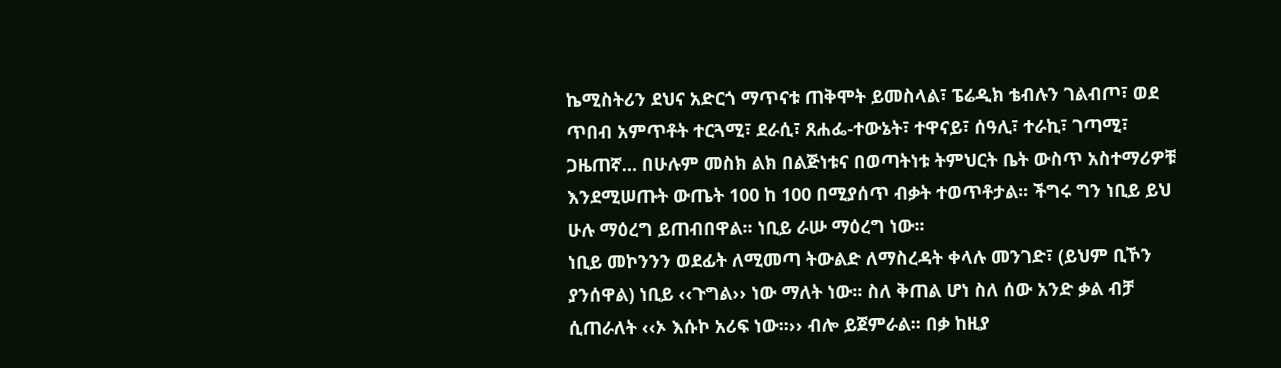ኬሚስትሪን ደህና አድርጎ ማጥናቱ ጠቅሞት ይመስላል፣ ፔሬዲክ ቴብሉን ገልብጦ፣ ወደ ጥበብ አምጥቶት ተርጓሚ፣ ደራሲ፣ ጸሐፌ-ተውኔት፣ ተዋናይ፣ ሰዓሊ፣ ተራኪ፣ ገጣሚ፣ ጋዜጠኛ… በሁሉም መስክ ልክ በልጅነቱና በወጣትነቱ ትምህርት ቤት ውስጥ አስተማሪዎቹ እንደሚሠጡት ውጤት 100 ከ 100 በሚያሰጥ ብቃት ተወጥቶታል፡፡ ችግሩ ግን ነቢይ ይህ ሁሉ ማዕረግ ይጠብበዋል፡፡ ነቢይ ራሡ ማዕረግ ነው፡፡
ነቢይ መኮንንን ወደፊት ለሚመጣ ትውልድ ለማስረዳት ቀላሉ መንገድ፣ (ይህም ቢኾን ያንሰዋል) ነቢይ ‹‹ጉግል›› ነው ማለት ነው፡፡ ስለ ቅጠል ሆነ ስለ ሰው አንድ ቃል ብቻ ሲጠራለት ‹‹ኦ እሱኮ አሪፍ ነው፡፡›› ብሎ ይጀምራል፡፡ በቃ ከዚያ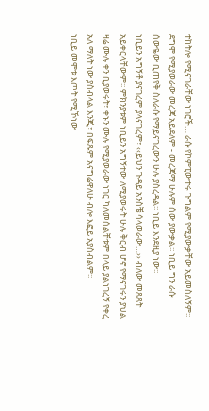ተከትሎ የሚናገራቸው ነገሮች… ራሱ የኮምፒውተሩ ጉግልም የሚያውቃቸው አይመስለኝም፡፡ ደግሞ የሚያወራው መረጃ አይደለም - መረጃማ ሁሉም ሰው ያውቃል፡፡ ነቢይ ግን ራሱ ሰውዬው ቢጠየቅ ስለራሱ የማይናገረውን ሁሉ ያስረዳል፡፡ ነቢይ እንደዚያ ነው፡፡
ነቢይን አግኝቶ ያናገረም ያላናገረም፣ ‹‹ይህን ጉዳይ አንስቼ ሳላወራው…›› ብለው መጸጸት አይቀርላቸውም፡፡ ምክንያቱም ነቢይን አግኝተው ለሚያወሩት ሁሉ ቅርብ ሆኖ የማናገሩን ያህል ዛሬ ሙሉ ቀን ቢያወሩት፣ ቀኑን ሙሉ የሚያወራው ነገር ካለመሰልቸቱም በላይ ያልነገረኝ የቀረ አለ ማለት ነው ያስብላል እንጂ፣ በፍጹም አናግሬዋለሁ ብሎ እፎይ አያስብልም፡፡
ነቢይ መሞቱ እጦት የሚኾነው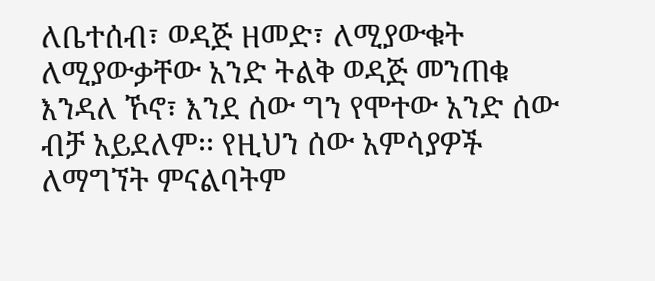ለቤተሰብ፣ ወዳጅ ዘመድ፣ ለሚያውቁት ለሚያውቃቸው አንድ ትልቅ ወዳጅ መንጠቁ እንዳለ ኾኖ፣ እንደ ሰው ግን የሞተው አንድ ሰው ብቻ አይደለም፡፡ የዚህን ሰው አምሳያዎች ለማግኘት ምናልባትም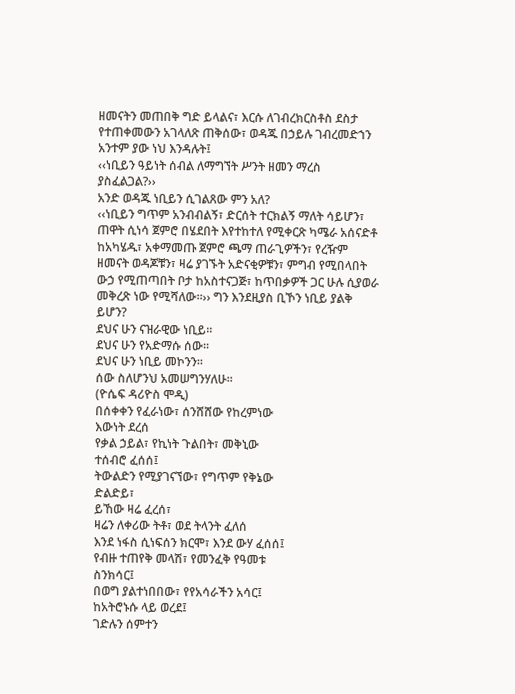ዘመናትን መጠበቅ ግድ ይላልና፣ እርሱ ለገብረክርስቶስ ደስታ የተጠቀመውን አገላለጽ ጠቅሰው፣ ወዳጁ በኃይሉ ገብረመድኀን አንተም ያው ነህ እንዳሉት፤
‹‹ነቢይን ዓይነት ሰብል ለማግኘት ሥንት ዘመን ማረስ ያስፈልጋል?››
አንድ ወዳጁ ነቢይን ሲገልጸው ምን አለ?
‹‹ነቢይን ግጥም አንብብልኝ፣ ድርሰት ተርክልኝ ማለት ሳይሆን፣ ጠዋት ሲነሳ ጀምሮ በሄደበት እየተከተለ የሚቀርጽ ካሜራ አሰናድቶ ከአካሄዱ፣ አቀማመጡ ጀምሮ ጫማ ጠራጊዎችን፣ የረዥም ዘመናት ወዳጆቹን፣ ዛሬ ያገኙት አድናቂዎቹን፣ ምግብ የሚበላበት ውኃ የሚጠጣበት ቦታ ከአስተናጋጅ፣ ከጥበቃዎች ጋር ሁሉ ሲያወራ መቅረጽ ነው የሚሻለው፡፡›› ግን እንደዚያስ ቢኾን ነቢይ ያልቅ ይሆን?
ደህና ሁን ናዝራዊው ነቢይ፡፡
ደህና ሁን የአድማሱ ሰው፡፡
ደህና ሁን ነቢይ መኮንን፡፡
ሰው ስለሆንህ አመሠግንሃለሁ፡፡
(ዮሴፍ ዳሪዮስ ሞዲ)
በሰቀቀን የፈራነው፣ ሰንሸሸው የከረምነው
እውነት ደረሰ
የቃል ኃይል፣ የኪነት ጉልበት፣ መቅኒው
ተሰብሮ ፈሰሰ፤
ትውልድን የሚያገናኘው፣ የግጥም የቅኔው
ድልድይ፣
ይኸው ዛሬ ፈረሰ፣
ዛሬን ለቀሪው ትቶ፣ ወደ ትላንት ፈለሰ
እንደ ነፋስ ሲነፍሰን ክርሞ፣ እንደ ውሃ ፈሰሰ፤
የብዙ ተጠየቅ መላሽ፣ የመንፈቅ የዓመቱ
ስንክሳር፤
በወግ ያልተነበበው፣ የየአሳራችን አሳር፤
ከአትሮኑሱ ላይ ወረደ፤
ገድሉን ሰምተን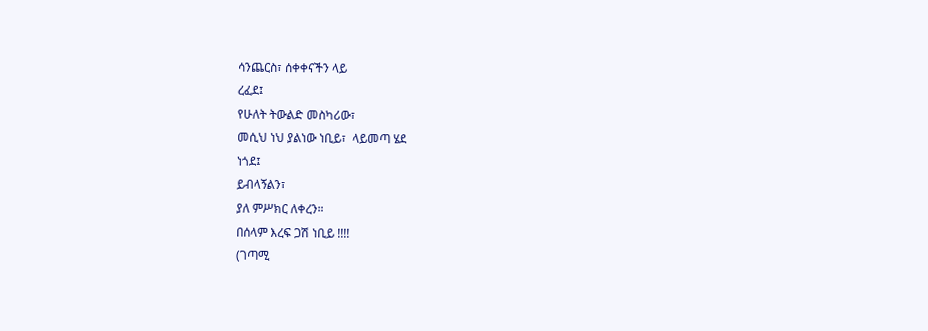ሳንጨርስ፣ ሰቀቀናችን ላይ
ረፈደ፤
የሁለት ትውልድ መስካሪው፣
መሲህ ነህ ያልነው ነቢይ፣  ላይመጣ ሄደ
ነጎደ፤
ይብላኝልን፣
ያለ ምሥክር ለቀረን።
በሰላም እረፍ ጋሽ ነቢይ !!!!
(ገጣሚ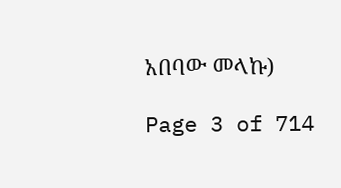አበባው መላኩ)

Page 3 of 714